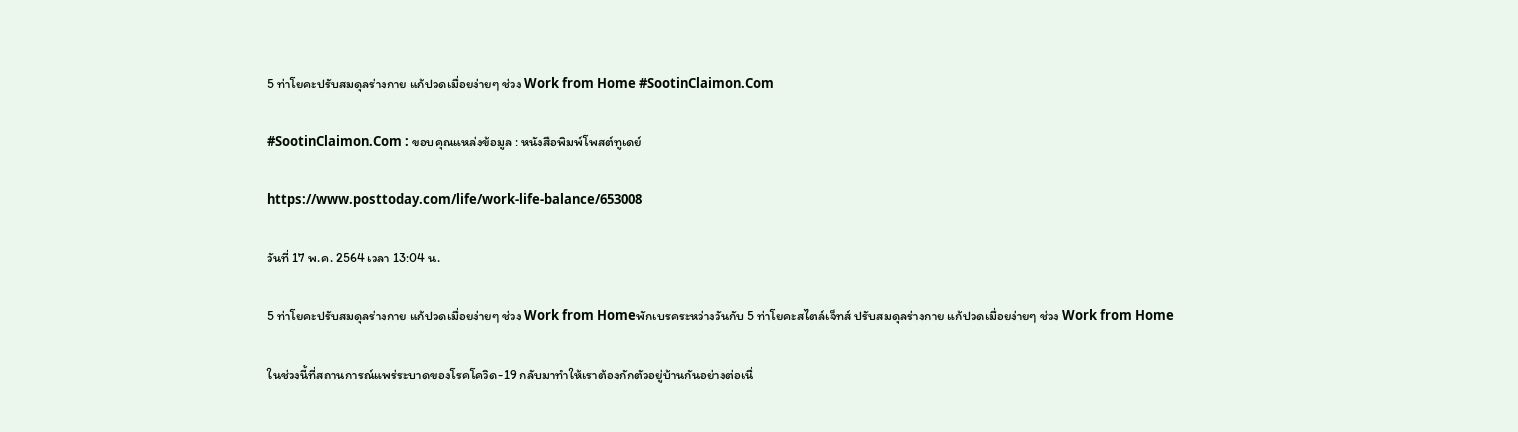5 ท่าโยคะปรับสมดุลร่างกาย แก้ปวดเมื่อยง่ายๆ ช่วง Work from Home #SootinClaimon.Com

#SootinClaimon.Com : ขอบคุณแหล่งข้อมูล : หนังสือพิมพ์โพสต์ทูเดย์

https://www.posttoday.com/life/work-life-balance/653008

วันที่ 17 พ.ค. 2564 เวลา 13:04 น.

5 ท่าโยคะปรับสมดุลร่างกาย แก้ปวดเมื่อยง่ายๆ ช่วง Work from Homeพักเบรคระหว่างวันกับ 5 ท่าโยคะสไตล์เจ็ทส์ ปรับสมดุลร่างกาย แก้ปวดเมื่อยง่ายๆ ช่วง Work from Home

ในช่วงนี้ที่สถานการณ์แพร่ระบาดของโรคโควิด-19 กลับมาทำให้เราต้องกักตัวอยู่บ้านกันอย่างต่อเนื่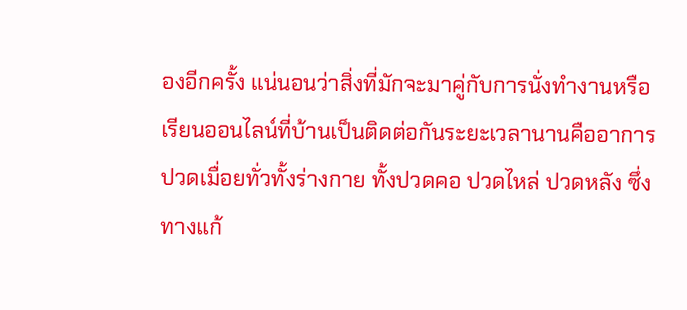องอีกครั้ง แน่นอนว่าสิ่งที่มักจะมาคู่กับการนั่งทำงานหรือเรียนออนไลน์ที่บ้านเป็นติดต่อกันระยะเวลานานคืออาการปวดเมื่อยทั่วทั้งร่างกาย ทั้งปวดคอ ปวดไหล่ ปวดหลัง ซึ่งทางแก้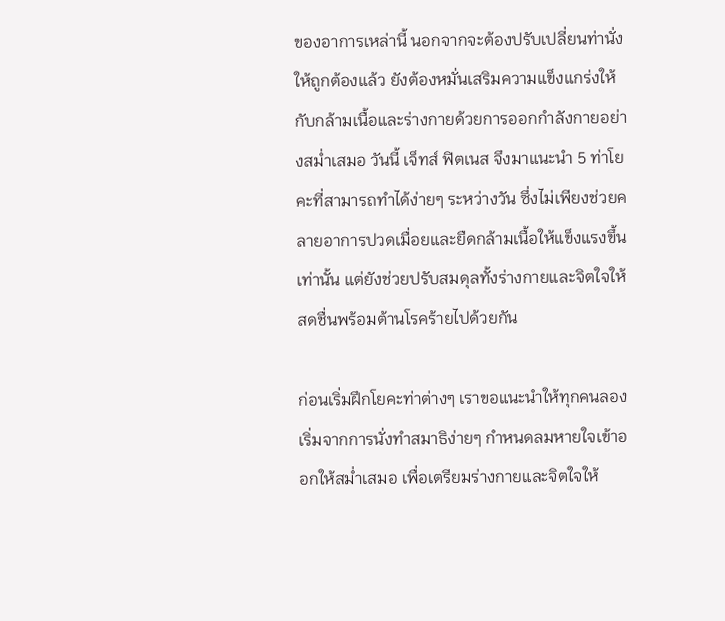ของอาการเหล่านี้ นอกจากจะต้องปรับเปลี่ยนท่านั่งให้ถูกต้องแล้ว ยังต้องหมั่นเสริมความแข็งแกร่งให้กับกล้ามเนื้อและร่างกายด้วยการออกกำลังกายอย่างสม่ำเสมอ วันนี้ เจ็ทส์ ฟิตเนส จึงมาแนะนำ 5 ท่าโยคะที่สามารถทำได้ง่ายๆ ระหว่างวัน ซึ่งไม่เพียงช่วยคลายอาการปวดเมื่อยและยืดกล้ามเนื้อให้แข็งแรงขึ้นเท่านั้น แต่ยังช่วยปรับสมดุลทั้งร่างกายและจิตใจให้สดชื่นพร้อมต้านโรคร้ายไปด้วยกัน

ก่อนเริ่มฝึกโยคะท่าต่างๆ เราขอแนะนำให้ทุกคนลองเริ่มจากการนั่งทำสมาธิง่ายๆ กำหนดลมหายใจเข้าออกให้สม่ำเสมอ เพื่อเตรียมร่างกายและจิตใจให้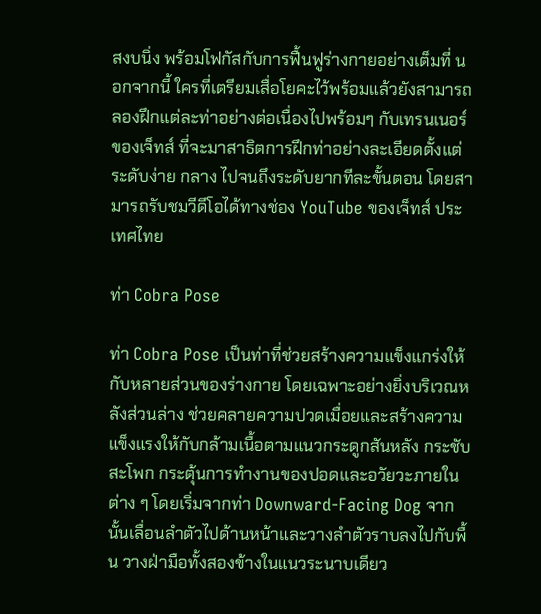สงบนิ่ง พร้อมโฟกัสกับการฟื้นฟูร่างกายอย่างเต็มที่ นอกจากนี้ ใครที่เตรียมเสื่อโยคะไว้พร้อมแล้วยังสามารถลองฝึกแต่ละท่าอย่างต่อเนื่องไปพร้อมๆ กับเทรนเนอร์ของเจ็ทส์ ที่จะมาสาธิตการฝึกท่าอย่างละเอียดตั้งแต่ระดับง่าย กลาง ไปจนถึงระดับยากทีละขั้นตอน โดยสามารถรับชมวีดีโอได้ทางช่อง YouTube ของเจ็ทส์ ประเทศไทย

ท่า Cobra Pose

ท่า Cobra Pose เป็นท่าที่ช่วยสร้างความแข็งแกร่งให้กับหลายส่วนของร่างกาย โดยเฉพาะอย่างยิ่งบริเวณหลังส่วนล่าง ช่วยคลายความปวดเมื่อยและสร้างความแข็งแรงให้กับกล้ามเนื้อตามแนวกระดูกสันหลัง กระชับสะโพก กระตุ้นการทำงานของปอดและอวัยวะภายในต่าง ๆ โดยเริ่มจากท่า Downward-Facing Dog จากนั้นเลื่อนลำตัวไปด้านหน้าและวางลำตัวราบลงไปกับพื้น วางฝ่ามือทั้งสองข้างในแนวระนาบเดียว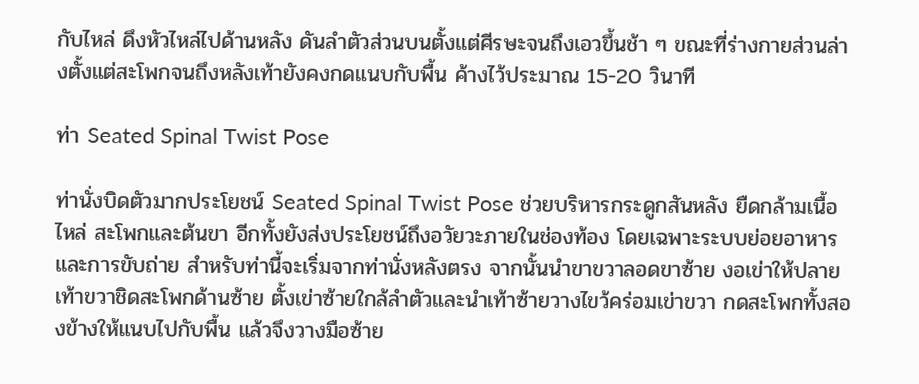กับไหล่ ดึงหัวไหล่ไปด้านหลัง ดันลำตัวส่วนบนตั้งแต่ศีรษะจนถึงเอวขึ้นช้า ๆ ขณะที่ร่างกายส่วนล่างตั้งแต่สะโพกจนถึงหลังเท้ายังคงกดแนบกับพื้น ค้างไว้ประมาณ 15-20 วินาที

ท่า Seated Spinal Twist Pose

ท่านั่งบิดตัวมากประโยชน์ Seated Spinal Twist Pose ช่วยบริหารกระดูกสันหลัง ยืดกล้ามเนื้อไหล่ สะโพกและต้นขา อีกทั้งยังส่งประโยชน์ถึงอวัยวะภายในช่องท้อง โดยเฉพาะระบบย่อยอาหารและการขับถ่าย สำหรับท่านี้จะเริ่มจากท่านั่งหลังตรง จากนั้นนำขาขวาลอดขาซ้าย งอเข่าให้ปลายเท้าขวาชิดสะโพกด้านซ้าย ตั้งเข่าซ้ายใกล้ลำตัวและนำเท้าซ้ายวางไขว้คร่อมเข่าขวา กดสะโพกทั้งสองข้างให้แนบไปกับพื้น แล้วจึงวางมือซ้าย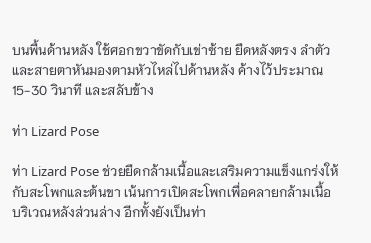บนพื้นด้านหลัง ใช้ศอกขวาขัดกับเข่าซ้าย ยืดหลังตรง ลำตัวและสายตาหันมองตามหัวไหล่ไปด้านหลัง ค้างไว้ประมาณ 15-30 วินาที และสลับข้าง

ท่า Lizard Pose

ท่า Lizard Pose ช่วยยืดกล้ามเนื้อและเสริมความแข็งแกร่งให้กับสะโพกและต้นขา เน้นการเปิดสะโพกเพื่อคลายกล้ามเนื้อบริเวณหลังส่วนล่าง อีกทั้งยังเป็นท่า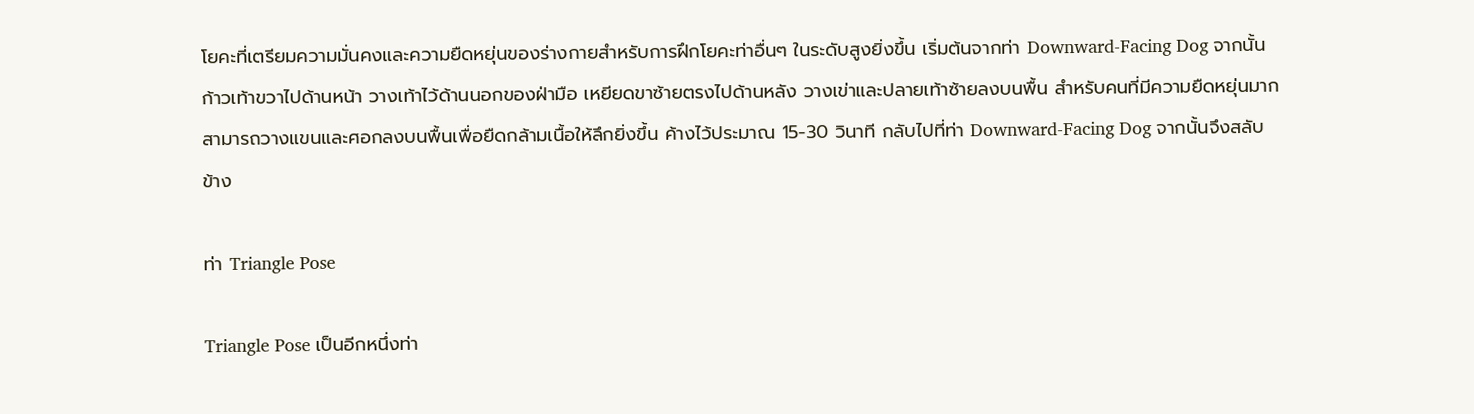โยคะที่เตรียมความมั่นคงและความยืดหยุ่นของร่างกายสำหรับการฝึกโยคะท่าอื่นๆ ในระดับสูงยิ่งขึ้น เริ่มต้นจากท่า Downward-Facing Dog จากนั้นก้าวเท้าขวาไปด้านหน้า วางเท้าไว้ด้านนอกของฝ่ามือ เหยียดขาซ้ายตรงไปด้านหลัง วางเข่าและปลายเท้าซ้ายลงบนพื้น สำหรับคนที่มีความยืดหยุ่นมาก สามารถวางแขนและศอกลงบนพื้นเพื่อยืดกล้ามเนื้อให้ลึกยิ่งขึ้น ค้างไว้ประมาณ 15-30 วินาที กลับไปที่ท่า Downward-Facing Dog จากนั้นจึงสลับข้าง

ท่า Triangle Pose

Triangle Pose เป็นอีกหนึ่งท่า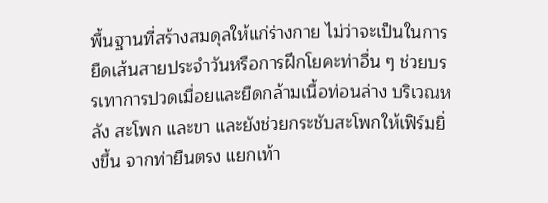พื้นฐานที่สร้างสมดุลให้แก่ร่างกาย ไม่ว่าจะเป็นในการยืดเส้นสายประจำวันหรือการฝึกโยคะท่าอื่น ๆ ช่วยบรรเทาการปวดเมื่อยและยืดกล้ามเนื้อท่อนล่าง บริเวณหลัง สะโพก และขา และยังช่วยกระชับสะโพกให้เฟิร์มยิ่งขึ้น จากท่ายืนตรง แยกเท้า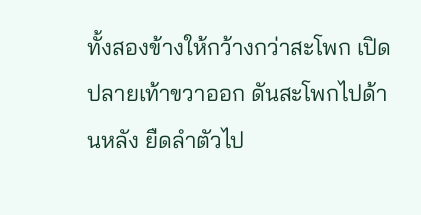ทั้งสองข้างให้กว้างกว่าสะโพก เปิดปลายเท้าขวาออก ดันสะโพกไปด้านหลัง ยืดลำตัวไป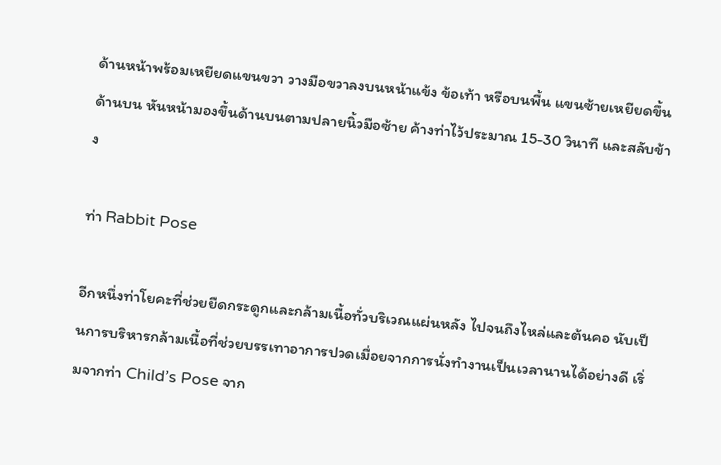ด้านหน้าพร้อมเหยียดแขนขวา วางมือขวาลงบนหน้าแข้ง ข้อเท้า หรือบนพื้น แขนซ้ายเหยียดขึ้นด้านบน หันหน้ามองขึ้นด้านบนตามปลายนิ้วมือซ้าย ค้างท่าไว้ประมาณ 15-30 วินาที และสลับข้าง

ท่า Rabbit Pose

อีกหนึ่งท่าโยคะที่ช่วยยืดกระดูกและกล้ามเนื้อทั่วบริเวณแผ่นหลัง ไปจนถึงไหล่และต้นคอ นับเป็นการบริหารกล้ามเนื้อที่ช่วยบรรเทาอาการปวดเมื่อยจากการนั่งทำงานเป็นเวลานานได้อย่างดี เริ่มจากท่า Child’s Pose จาก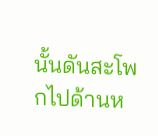นั้นดันสะโพกไปด้านห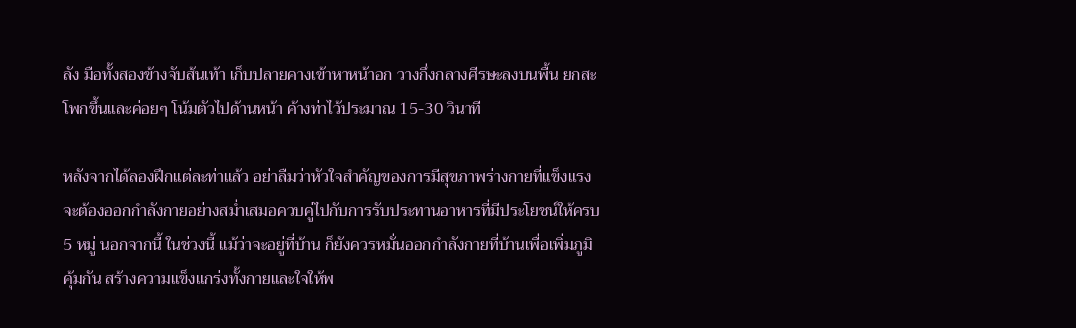ลัง มือทั้งสองข้างจับส้นเท้า เก็บปลายคางเข้าหาหน้าอก วางกึ่งกลางศีรษะลงบนพื้น ยกสะโพกขึ้นและค่อยๆ โน้มตัวไปด้านหน้า ค้างท่าไว้ประมาณ 15-30 วินาที

หลังจากได้ลองฝึกแต่ละท่าแล้ว อย่าลืมว่าหัวใจสำคัญของการมีสุขภาพร่างกายที่แข็งแรงจะต้องออกกำลังกายอย่างสม่ำเสมอควบคู่ไปกับการรับประทานอาหารที่มีประโยชน์ให้ครบ 5 หมู่ นอกจากนี้ ในช่วงนี้ แม้ว่าจะอยู่ที่บ้าน ก็ยังควรหมั่นออกกำลังกายที่บ้านเพื่อเพิ่มภูมิคุ้มกัน สร้างความแข็งแกร่งทั้งกายและใจให้พ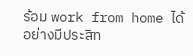ร้อม work from home ได้อย่างมีประสิท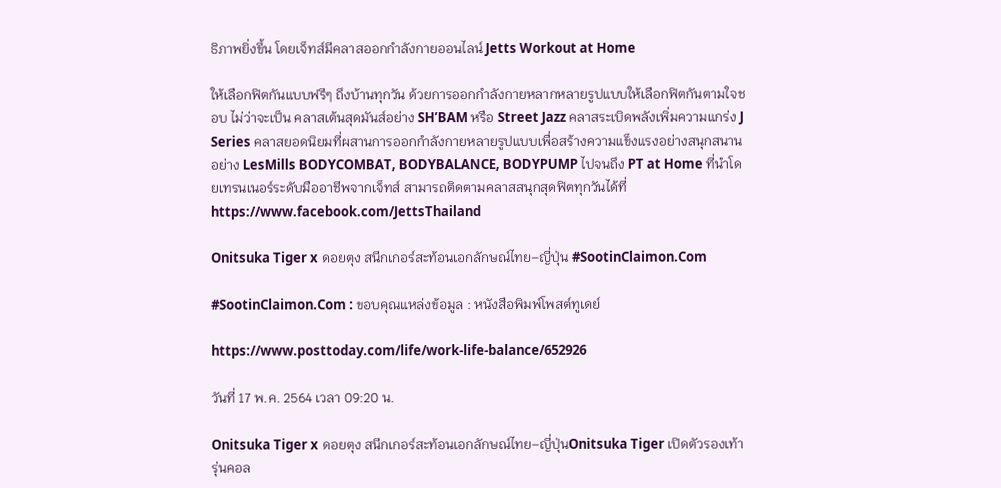ธิภาพยิ่งขึ้น โดยเจ็ทส์มีคลาสออกกำลังกายออนไลน์ Jetts Workout at Home

ให้เลือกฟิตกันแบบฟรีๆ ถึงบ้านทุกวัน ด้วยการออกกำลังกายหลากหลายรูปแบบให้เลือกฟิตกันตามใจชอบ ไม่ว่าจะเป็น คลาสเต้นสุดมันส์อย่าง SH’BAM หรือ Street Jazz คลาสระเบิดพลังเพิ่มความแกร่ง J Series คลาสยอดนิยมที่ผสานการออกกำลังกายหลายรูปแบบเพื่อสร้างความแข็งแรงอย่างสนุกสนานอย่าง LesMills BODYCOMBAT, BODYBALANCE, BODYPUMP ไปจนถึง PT at Home ที่นำโดยเทรนเนอร์ระดับมืออาชีพจากเจ็ทส์ สามารถติดตามคลาสสนุกสุดฟิตทุกวันได้ที่ https://www.facebook.com/JettsThailand

Onitsuka Tiger x ดอยตุง สนีกเกอร์สะท้อนเอกลักษณ์ไทย–ญี่ปุ่น #SootinClaimon.Com

#SootinClaimon.Com : ขอบคุณแหล่งข้อมูล : หนังสือพิมพ์โพสต์ทูเดย์

https://www.posttoday.com/life/work-life-balance/652926

วันที่ 17 พ.ค. 2564 เวลา 09:20 น.

Onitsuka Tiger x ดอยตุง สนีกเกอร์สะท้อนเอกลักษณ์ไทย–ญี่ปุ่นOnitsuka Tiger เปิดตัวรองเท้ารุ่นคอล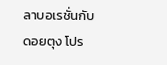ลาบอเรชั่นกับดอยตุง โปร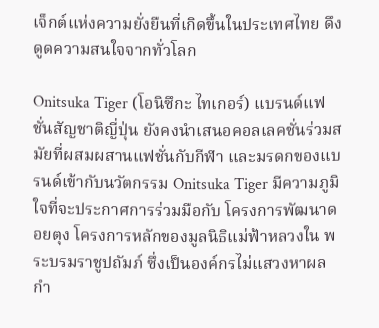เจ็กต์แห่งความยั่งยืนที่เกิดขึ้นในประเทศไทย ดึงดูดความสนใจจากทั่วโลก

Onitsuka Tiger (โอนิซึกะ ไทเกอร์) แบรนด์แฟชั่นสัญชาติญี่ปุ่น ยังคงนำเสนอคอลเลคชั่นร่วมสมัยที่ผสมผสานแฟชั่นกับกีฬา และมรดกของแบรนด์เข้ากับนวัตกรรม Onitsuka Tiger มีความภูมิใจที่จะประกาศการร่วมมือกับ โครงการพัฒนาดอยตุง โครงการหลักของมูลนิธิแม่ฟ้าหลวงใน พระบรมราชูปถัมภ์ ซึ่งเป็นองค์กรไม่แสวงหาผลกำ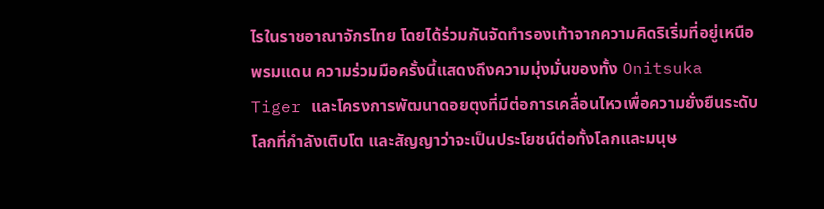ไรในราชอาณาจักรไทย โดยได้ร่วมกันจัดทำรองเท้าจากความคิดริเริ่มที่อยู่เหนือพรมแดน ความร่วมมือครั้งนี้แสดงถึงความมุ่งมั่นของทั้ง Onitsuka Tiger และโครงการพัฒนาดอยตุงที่มีต่อการเคลื่อนไหวเพื่อความยั่งยืนระดับโลกที่กำลังเติบโต และสัญญาว่าจะเป็นประโยชน์ต่อทั้งโลกและมนุษ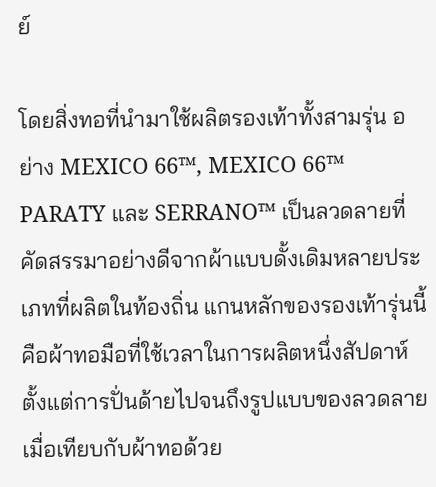ย์

โดยสิ่งทอที่นำมาใช้ผลิตรองเท้าทั้งสามรุ่น อย่าง MEXICO 66™, MEXICO 66™ PARATY และ SERRANO™ เป็นลวดลายที่คัดสรรมาอย่างดีจากผ้าแบบดั้งเดิมหลายประเภทที่ผลิตในท้องถิ่น แกนหลักของรองเท้ารุ่นนี้คือผ้าทอมือที่ใช้เวลาในการผลิตหนึ่งสัปดาห์ ตั้งแต่การปั่นด้ายไปจนถึงรูปแบบของลวดลาย เมื่อเทียบกับผ้าทอด้วย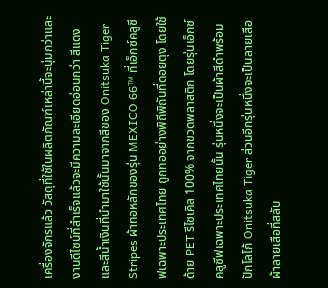เครื่องจักรแล้ว วัสดุที่ใช้ในผลิตภัณฑ์เหล่านี้จะนุ่มกว่าและงานดีไซน์ที่สำเร็จแล้วจะมีความละเอียดอ่อนกว่า สีแดงและสีน้ำเงินที่นำมาใช้นั้นมาจากสีของ Onitsuka Tiger Stripes ผ้าทอหลักของรุ่น MEXICO 66™ ที่เอ็กซ์คลูซีฟเฉพาะประเทศไทย ถูกทออย่างพิถีพิถันที่ดอยตุง โดยใช้ด้าย PET รีไซเคิล 100% จากขวดพลาสติก โดยรุ่นเอ็กซ์คลูซีฟเฉพาะประเทศไทยนั้น รุ่นหนึ่งจะเป็นผ้าสีดำพร้อมปักโลโก้ Onitsuka Tiger ส่วนอีกรุ่นหนึ่งจะเป็นลายเสือ ผ้าลายเสือที่สลับ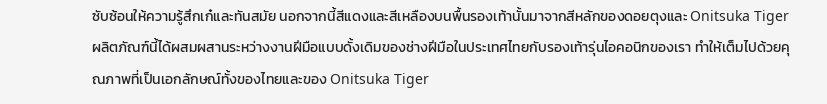ซับซ้อนให้ความรู้สึกเก๋และทันสมัย นอกจากนี้สีแดงและสีเหลืองบนพื้นรองเท้านั้นมาจากสีหลักของดอยตุงและ Onitsuka Tiger ผลิตภัณฑ์นี้ได้ผสมผสานระหว่างงานฝีมือแบบดั้งเดิมของช่างฝีมือในประเทศไทยกับรองเท้ารุ่นไอคอนิกของเรา ทำให้เต็มไปด้วยคุณภาพที่เป็นเอกลักษณ์ทั้งของไทยและของ Onitsuka Tiger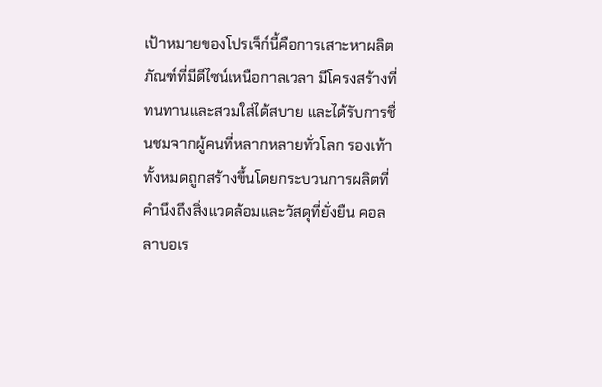เป้าหมายของโปรเจ็ก์นี้คือการเสาะหาผลิตภัณฑ์ที่มีดีไซน์เหนือกาลเวลา มีโครงสร้างที่ทนทานและสวมใส่ได้สบาย และได้รับการชื่นชมจากผู้คนที่หลากหลายทั่วโลก รองเท้าทั้งหมดถูกสร้างขึ้นโดยกระบวนการผลิตที่คำนึงถึงสิ่งแวดล้อมและวัสดุที่ยั่งยืน คอลลาบอเร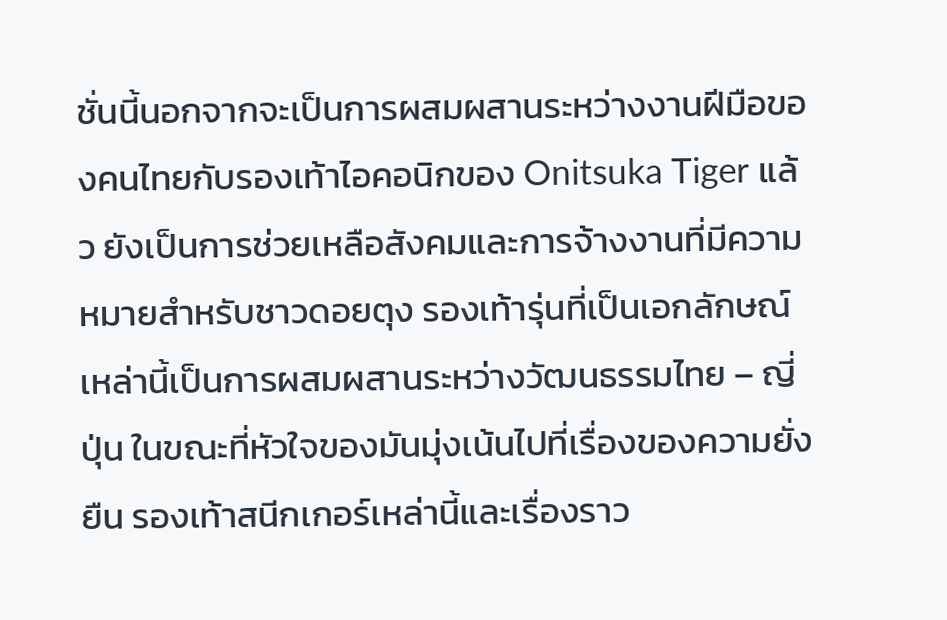ชั่นนี้นอกจากจะเป็นการผสมผสานระหว่างงานฝีมือของคนไทยกับรองเท้าไอคอนิกของ Onitsuka Tiger แล้ว ยังเป็นการช่วยเหลือสังคมและการจ้างงานที่มีความหมายสำหรับชาวดอยตุง รองเท้ารุ่นที่เป็นเอกลักษณ์เหล่านี้เป็นการผสมผสานระหว่างวัฒนธรรมไทย – ญี่ปุ่น ในขณะที่หัวใจของมันมุ่งเน้นไปที่เรื่องของความยั่งยืน รองเท้าสนีกเกอร์เหล่านี้และเรื่องราว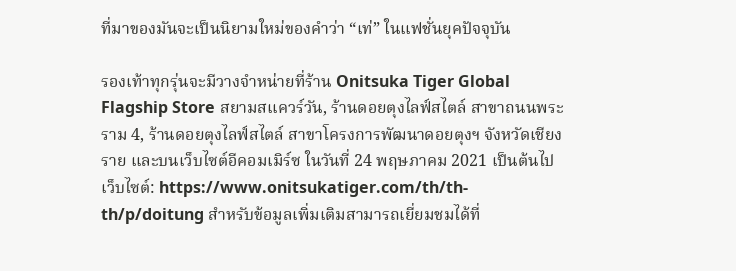ที่มาของมันจะเป็นนิยามใหม่ของคำว่า “เท่” ในแฟชั่นยุคปัจจุบัน

รองเท้าทุกรุ่นจะมีวางจำหน่ายที่ร้าน Onitsuka Tiger Global Flagship Store สยามสแควร์วัน, ร้านดอยตุงไลฟ์สไตล์ สาขาถนนพระราม 4, ร้านดอยตุงไลฟ์สไตล์ สาขาโครงการพัฒนาดอยตุงฯ จังหวัดเชียงราย และบนเว็บไซต์อีคอมเมิร์ซ ในวันที่ 24 พฤษภาคม 2021 เป็นต้นไป เว็บไซต์: https://www.onitsukatiger.com/th/th-th/p/doitung สำหรับข้อมูลเพิ่มเติมสามารถเยี่ยมชมได้ที่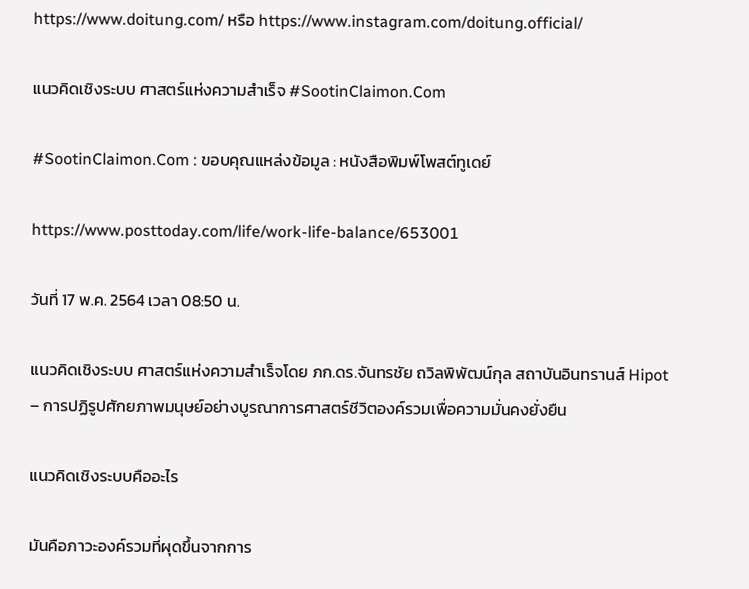https://www.doitung.com/ หรือ https://www.instagram.com/doitung.official/

แนวคิดเชิงระบบ ศาสตร์แห่งความสำเร็จ #SootinClaimon.Com

#SootinClaimon.Com : ขอบคุณแหล่งข้อมูล : หนังสือพิมพ์โพสต์ทูเดย์

https://www.posttoday.com/life/work-life-balance/653001

วันที่ 17 พ.ค. 2564 เวลา 08:50 น.

แนวคิดเชิงระบบ ศาสตร์แห่งความสำเร็จโดย ภก.ดร.จันทรชัย ถวิลพิพัฒน์กุล สถาบันอินทรานส์ Hipot – การปฏิรูปศักยภาพมนุษย์อย่างบูรณาการศาสตร์ชีวิตองค์รวมเพื่อความมั่นคงยั่งยืน

แนวคิดเชิงระบบคืออะไร

มันคือภาวะองค์รวมที่ผุดขึ้นจากการ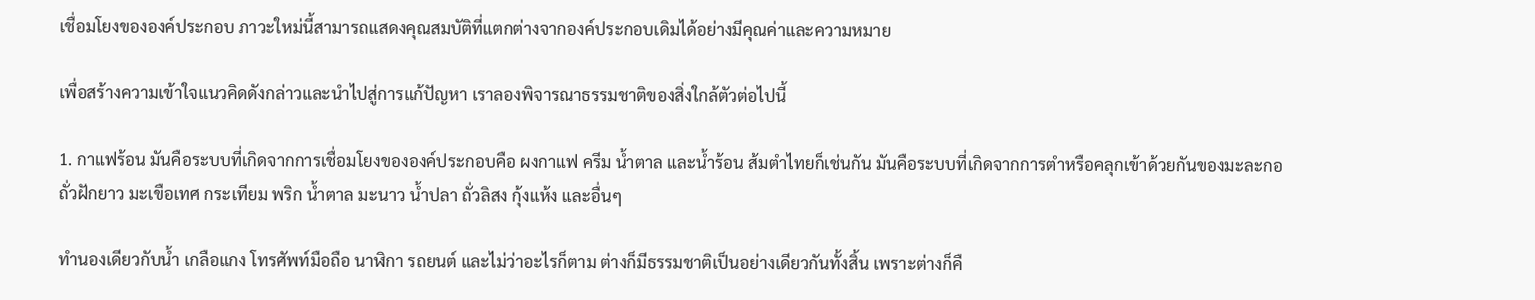เชื่อมโยงขององค์ประกอบ ภาวะใหม่นี้สามารถแสดงคุณสมบัติที่แตกต่างจากองค์ประกอบเดิมได้อย่างมีคุณค่าและความหมาย

เพื่อสร้างความเข้าใจแนวคิดดังกล่าวและนำไปสู่การแก้ปัญหา เราลองพิจารณาธรรมชาติของสิ่งใกล้ตัวต่อไปนี้

1. กาแฟร้อน มันคือระบบที่เกิดจากการเชื่อมโยงขององค์ประกอบคือ ผงกาแฟ ครีม น้ำตาล และน้ำร้อน ส้มตำไทยก็เช่นกัน มันคือระบบที่เกิดจากการตำหรือคลุกเข้าด้วยกันของมะละกอ ถั่วฝักยาว มะเขือเทศ กระเทียม พริก น้ำตาล มะนาว น้ำปลา ถั่วลิสง กุ้งแห้ง และอื่นๆ

ทำนองเดียวกับน้ำ เกลือแกง โทรศัพท์มือถือ นาฬิกา รถยนต์ และไม่ว่าอะไรก็ตาม ต่างก็มีธรรมชาติเป็นอย่างเดียวกันทั้งสิ้น เพราะต่างก็คื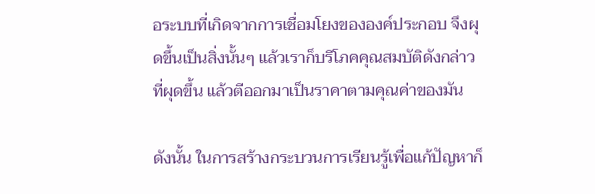อระบบที่เกิดจากการเชื่อมโยงขององค์ประกอบ จึงผุดขึ้นเป็นสิ่งนั้นๆ แล้วเราก็บริโภคคุณสมบัติดังกล่าวที่ผุดขึ้น แล้วตีออกมาเป็นราคาตามคุณค่าของมัน

ดังนั้น ในการสร้างกระบวนการเรียนรู้เพื่อแก้ปัญหาก็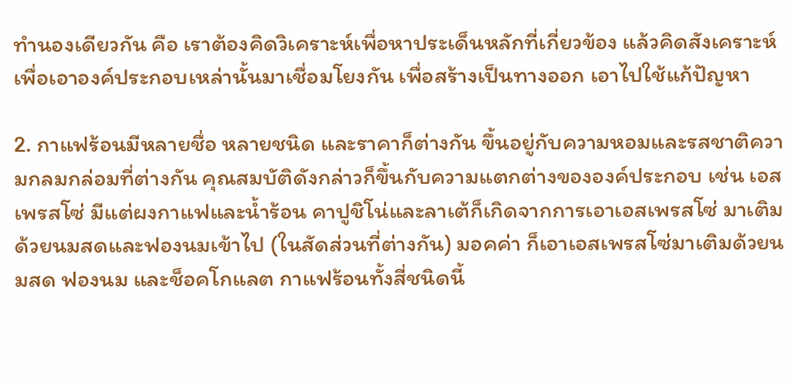ทำนองเดียวกัน คือ เราต้องคิดวิเคราะห์เพื่อหาประเด็นหลักที่เกี่ยวข้อง แล้วคิดสังเคราะห์เพื่อเอาองค์ประกอบเหล่านั้นมาเชื่อมโยงกัน เพื่อสร้างเป็นทางออก เอาไปใช้แก้ปัญหา

2. กาแฟร้อนมีหลายชื่อ หลายชนิด และราคาก็ต่างกัน ขึ้นอยู่กับความหอมและรสชาติความกลมกล่อมที่ต่างกัน คุณสมบัติดังกล่าวก็ขึ้นกับความแตกต่างขององค์ประกอบ เช่น เอสเพรสโซ่ มีแต่ผงกาแฟและน้ำร้อน คาปูชิโน่และลาเต้ก็เกิดจากการเอาเอสเพรสโซ่ มาเติมด้วยนมสดและฟองนมเข้าไป (ในสัดส่วนที่ต่างกัน) มอคค่า ก็เอาเอสเพรสโซ่มาเติมด้วยนมสด ฟองนม และช็อคโกแลต กาแฟร้อนทั้งสี่ชนิดนี้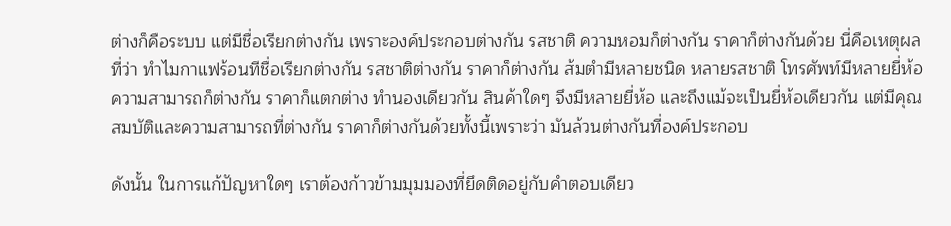ต่างก็คือระบบ แต่มีชื่อเรียกต่างกัน เพราะองค์ประกอบต่างกัน รสชาติ ความหอมก็ต่างกัน ราคาก็ต่างกันด้วย นี่คือเหตุผลที่ว่า ทำไมกาแฟร้อนทีชื่อเรียกต่างกัน รสชาติต่างกัน ราคาก็ต่างกัน ส้มตำมีหลายชนิด หลายรสชาติ โทรศัพท์มีหลายยี่ห้อ ความสามารถก็ต่างกัน ราคาก็แตกต่าง ทำนองเดียวกัน สินค้าใดๆ จึงมีหลายยี่ห้อ และถึงแม้จะเป็นยี่ห้อเดียวกัน แต่มีคุณสมบัติและความสามารถที่ต่างกัน ราคาก็ต่างกันด้วยทั้งนี้เพราะว่า มันล้วนต่างกันที่องค์ประกอบ

ดังนั้น ในการแก้ปัญหาใดๆ เราต้องก้าวข้ามมุมมองที่ยึดติดอยู่กับคำตอบเดียว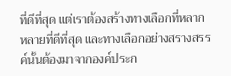ที่ดีที่สุด แต่เราต้องสร้างทางเลือกที่หลากหลายที่ดีที่สุด และทางเลือกอย่างสรางสรรค์นั้นต้องมาจากองค์ประก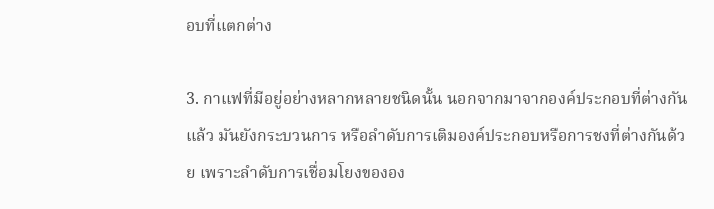อบที่แตกต่าง

3. กาแฟที่มีอยู่อย่างหลากหลายชนิดนั้น นอกจากมาจากองค์ประกอบที่ต่างกันแล้ว มันยังกระบวนการ หรือลำดับการเติมองค์ประกอบหรือการชงที่ต่างกันด้วย เพราะลำดับการเชื่อมโยงขององ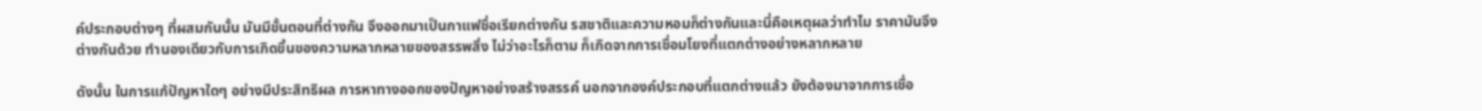ค์ประกอบต่างๆ ที่ผสมกันนั้น มันมีขั้นตอนที่ต่างกัน จึงออกมาเป็นกาแฟชื่อเรียกต่างกัน รสชาติและความหอมก็ต่างกันและนี่คือเหตุผลว่าทำไม ราคามันจึงต่างกันด้วย ทำนองเดียวกับการเกิดขึ้นของความหลากหลายของสรรพสิ่ง ไม่ว่าอะไรก็ตาม ก็เกิดจากการเชื่อมโยงที่แตกต่างอย่างหลากหลาย

ดังนั้น ในการแก้ปัญหาใดๆ อย่างมีประสิทธิผล การหาทางออกของปัญหาอย่างสร้างสรรค์ นอกจากองค์ประกอบที่แตกต่างแล้ว ยังต้องมาจากการเชื่อ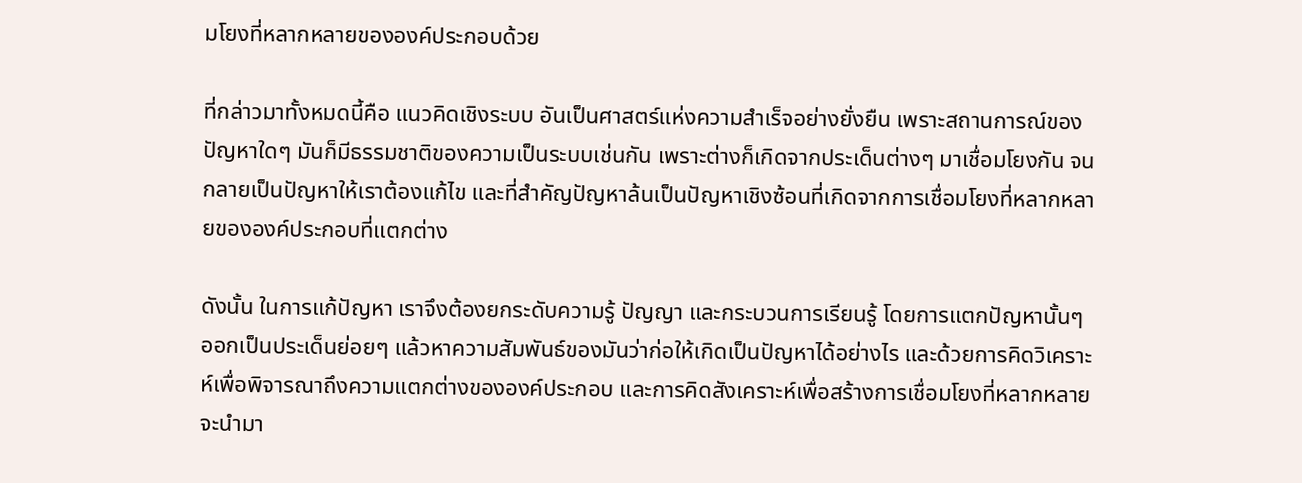มโยงที่หลากหลายขององค์ประกอบด้วย

ที่กล่าวมาทั้งหมดนี้คือ แนวคิดเชิงระบบ อันเป็นศาสตร์แห่งความสำเร็จอย่างยั่งยืน เพราะสถานการณ์ของปัญหาใดๆ มันก็มีธรรมชาติของความเป็นระบบเช่นกัน เพราะต่างก็เกิดจากประเด็นต่างๆ มาเชื่อมโยงกัน จนกลายเป็นปัญหาให้เราต้องแก้ไข และที่สำคัญปัญหาล้นเป็นปัญหาเชิงซ้อนที่เกิดจากการเชื่อมโยงที่หลากหลายขององค์ประกอบที่แตกต่าง

ดังนั้น ในการแก้ปัญหา เราจึงต้องยกระดับความรู้ ปัญญา และกระบวนการเรียนรู้ โดยการแตกปัญหานั้นๆ ออกเป็นประเด็นย่อยๆ แล้วหาความสัมพันธ์ของมันว่าก่อให้เกิดเป็นปัญหาได้อย่างไร และด้วยการคิดวิเคราะห์เพื่อพิจารณาถึงความแตกต่างขององค์ประกอบ และการคิดสังเคราะห์เพื่อสร้างการเชื่อมโยงที่หลากหลาย จะนำมา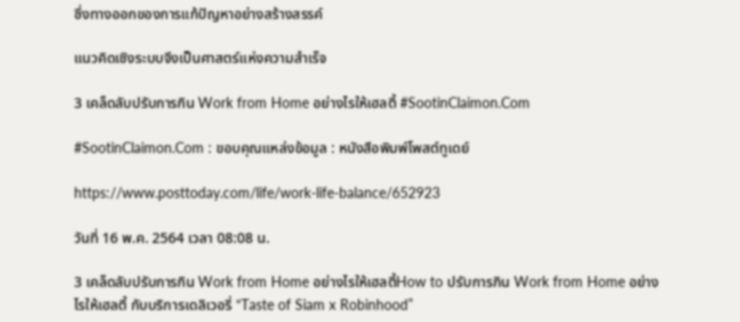ซึ่งทางออกของการแก้ปัญหาอย่างสร้างสรรค์

แนวคิดเชิงระบบจึงเป็นศาสตร์แห่งความสำเร็จ

3 เคล็ดลับปรับการกิน Work from Home อย่างไรให้เฮลตี้ #SootinClaimon.Com

#SootinClaimon.Com : ขอบคุณแหล่งข้อมูล : หนังสือพิมพ์โพสต์ทูเดย์

https://www.posttoday.com/life/work-life-balance/652923

วันที่ 16 พ.ค. 2564 เวลา 08:08 น.

3 เคล็ดลับปรับการกิน Work from Home อย่างไรให้เฮลตี้How to ปรับการกิน Work from Home อย่างไรให้เฮลตี้ กับบริการเดลิเวอรี่ “Taste of Siam x Robinhood”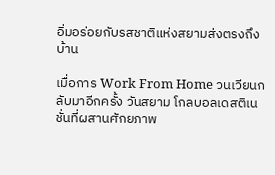อิ่มอร่อยกับรสชาติแห่งสยามส่งตรงถึงบ้าน

เมื่อการ Work From Home วนเวียนกลับมาอีกครั้ง วันสยาม โกลบอลเดสติเนชั่นที่ผสานศักยภาพ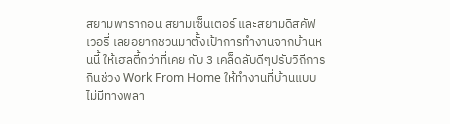สยามพารากอน สยามเซ็นเตอร์ และสยามดิสคัฟเวอรี่ เลยอยากชวนมาตั้งเป้าการทำงานจากบ้านหนนี้ ให้เฮลตี้กว่าที่เคย กับ 3 เคล็ดลับดีๆปรับวิถีการกินช่วง Work From Home ให้ทำงานที่บ้านแบบไม่มีทางพลา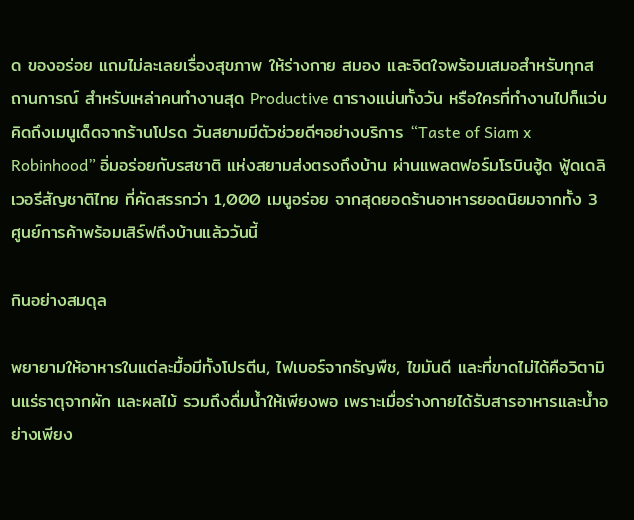ด ของอร่อย แถมไม่ละเลยเรื่องสุขภาพ ให้ร่างกาย สมอง และจิตใจพร้อมเสมอสำหรับทุกสถานการณ์ สำหรับเหล่าคนทำงานสุด Productive ตารางแน่นทั้งวัน หรือใครที่ทำงานไปก็แว่บคิดถึงเมนูเด็ดจากร้านโปรด วันสยามมีตัวช่วยดีๆอย่างบริการ “Taste of Siam x Robinhood” อิ่มอร่อยกับรสชาติ แห่งสยามส่งตรงถึงบ้าน ผ่านแพลตฟอร์มโรบินฮู้ด ฟู้ดเดลิเวอรีสัญชาติไทย ที่คัดสรรกว่า 1,000 เมนูอร่อย จากสุดยอดร้านอาหารยอดนิยมจากทั้ง 3 ศูนย์การค้าพร้อมเสิร์ฟถึงบ้านแล้ววันนี้

กินอย่างสมดุล

พยายามให้อาหารในแต่ละมื้อมีทั้งโปรตีน, ไฟเบอร์จากธัญพืช, ไขมันดี และที่ขาดไม่ได้คือวิตามินแร่ธาตุจากผัก และผลไม้ รวมถึงดื่มน้ำให้เพียงพอ เพราะเมื่อร่างกายได้รับสารอาหารและน้ำอย่างเพียง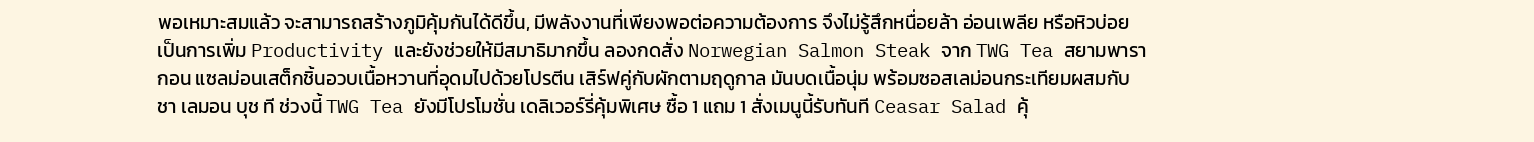พอเหมาะสมแล้ว จะสามารถสร้างภูมิคุ้มกันได้ดีขึ้น, มีพลังงานที่เพียงพอต่อความต้องการ จึงไม่รู้สึกหนื่อยล้า อ่อนเพลีย หรือหิวบ่อย เป็นการเพิ่ม Productivity และยังช่วยให้มีสมาธิมากขึ้น ลองกดสั่ง Norwegian Salmon Steak จาก TWG Tea สยามพารากอน แซลม่อนเสต็กชิ้นอวบเนื้อหวานที่อุดมไปด้วยโปรตีน เสิร์ฟคู่กับผักตามฤดูกาล มันบดเนื้อนุ่ม พร้อมซอสเลม่อนกระเทียมผสมกับชา เลมอน บุช ที ช่วงนี้ TWG Tea ยังมีโปรโมชั่น เดลิเวอร์รี่คุ้มพิเศษ ซื้อ 1 แถม 1 สั่งเมนูนี้รับทันที Ceasar Salad คุ้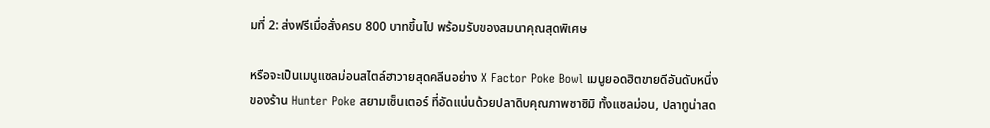มที่ 2: ส่งฟรีเมื่อสั่งครบ 800 บาทขึ้นไป พร้อมรับของสมนาคุณสุดพิเศษ

หรือจะเป็นเมนูแซลม่อนสไตล์ฮาวายสุดคลีนอย่าง X Factor Poke Bowl เมนูยอดฮิตขายดีอันดับหนึ่งของร้าน Hunter Poke สยามเซ็นเตอร์ ที่อัดแน่นด้วยปลาดิบคุณภาพซาซิมิ ทั้งแซลม่อน, ปลาทูน่าสด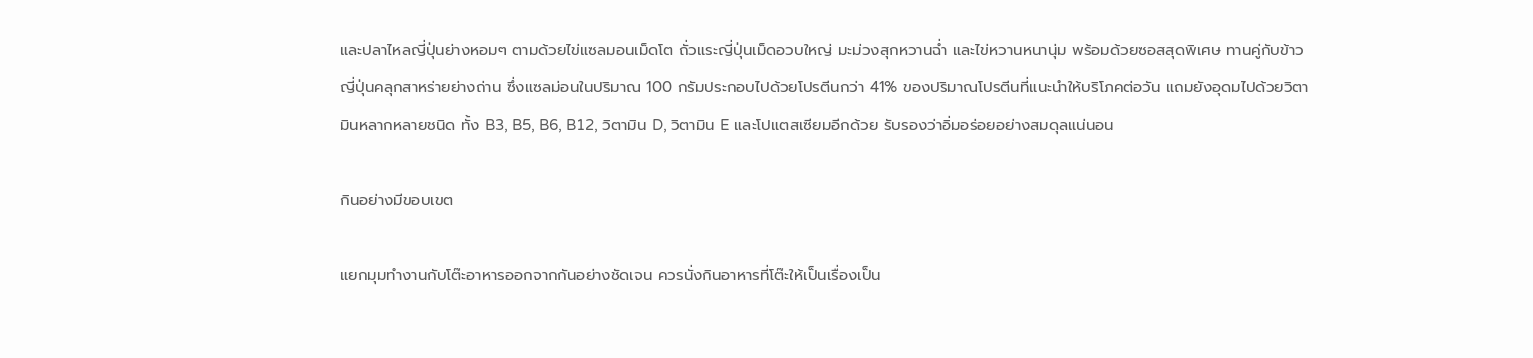และปลาไหลญี่ปุ่นย่างหอมๆ ตามด้วยไข่แซลมอนเม็ดโต ถั่วแระญี่ปุ่นเม็ดอวบใหญ่ มะม่วงสุกหวานฉ่ำ และไข่หวานหนานุ่ม พร้อมด้วยซอสสุดพิเศษ ทานคู่กับข้าวญี่ปุ่นคลุกสาหร่ายย่างถ่าน ซึ่งแซลม่อนในปริมาณ 100 กรัมประกอบไปด้วยโปรตีนกว่า 41% ของปริมาณโปรตีนที่แนะนำให้บริโภคต่อวัน แถมยังอุดมไปด้วยวิตามินหลากหลายชนิด ทั้ง B3, B5, B6, B12, วิตามิน D, วิตามิน E และโปแตสเซียมอีกด้วย รับรองว่าอิ่มอร่อยอย่างสมดุลแน่นอน

กินอย่างมีขอบเขต

แยกมุมทำงานกับโต๊ะอาหารออกจากกันอย่างชัดเจน ควรนั่งกินอาหารที่โต๊ะให้เป็นเรื่องเป็น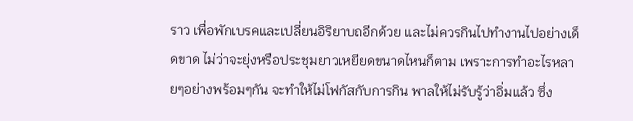ราว เพื่อพักเบรคและเปลี่ยนอิริยาบถอีกด้วย และไม่ควรกินไปทำงานไปอย่างเด็ดขาด ไม่ว่าจะยุ่งหรือประชุมยาวเหยียดขนาดไหนก็ตาม เพราะการทำอะไรหลายๆอย่างพร้อมๆกัน จะทำให้ไม่โฟกัสกับการกิน พาลให้ไม่รับรู้ว่าอิ่มแล้ว ซึ่ง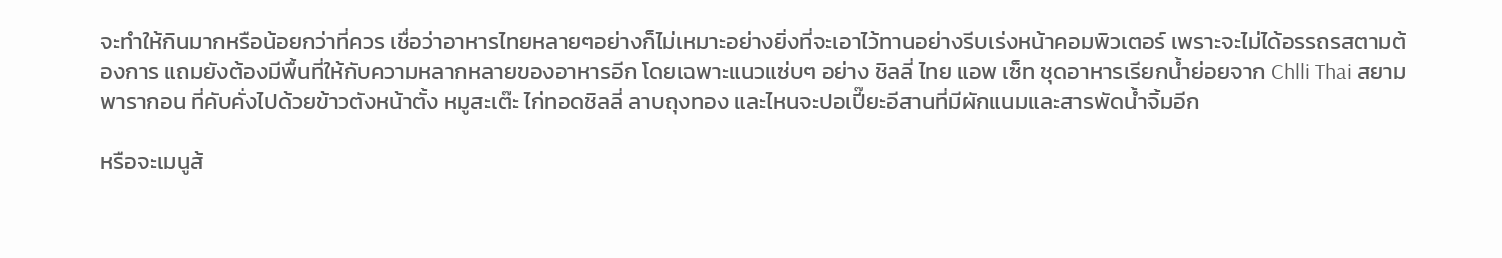จะทำให้กินมากหรือน้อยกว่าที่ควร เชื่อว่าอาหารไทยหลายๆอย่างก็ไม่เหมาะอย่างยิ่งที่จะเอาไว้ทานอย่างรีบเร่งหน้าคอมพิวเตอร์ เพราะจะไม่ได้อรรถรสตามต้องการ แถมยังต้องมีพื้นที่ให้กับความหลากหลายของอาหารอีก โดยเฉพาะแนวแซ่บๆ อย่าง ชิลลี่ ไทย แอพ เซ็ท ชุดอาหารเรียกน้ำย่อยจาก Chlli Thai สยามพารากอน ที่คับคั่งไปด้วยข้าวตังหน้าตั้ง หมูสะเต๊ะ ไก่ทอดชิลลี่ ลาบถุงทอง และไหนจะปอเปี๊ยะอีสานที่มีผักแนมและสารพัดน้ำจิ้มอีก

หรือจะเมนูส้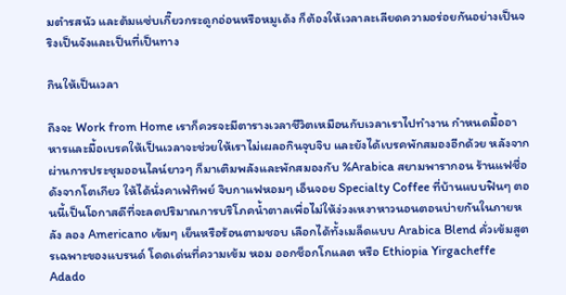มตำรสนัว และต้มแซ่บเกี๊ยวกระดูกอ่อนหรือหมูเด้ง ก็ต้องให้เวลาละเลียดความอร่อยกันอย่างเป็นจริงเป็นจังและเป็นที่เป็นทาง

กินให้เป็นเวลา

ถึงจะ Work from Home เราก็ควรจะมีตารางเวลาชีวิตเหมือนกับเวลาเราไปทำงาน กำหนดมื้ออาหารและมื้อเบรคให้เป็นเวลาจะช่วยให้เราไม่เผลอกินจุบจิบ และยังได้เบรคพักสมองอีกด้วย หลังจากผ่านการประชุมออนไลน์ยาวๆ ก็มาเติมพลังและพักสมองกับ %Arabica สยามพารากอน ร้านแฟชื่อดังจากโตเกียว ให้ได้นั่งคาเฟ่ทิพย์ จิบกาแฟหอมๆ เอ็นจอย Specialty Coffee ที่บ้านแบบฟินๆ ตอนนี้เป็นโอกาสดีที่จะลดปริมาณการบริโภคน้ำตาลเพื่อไม่ให้ง่วงเหงาหาวนอนตอนบ่ายกันในภายหลัง ลอง Americano เข้มๆ เย็นหรือร้อนตามชอบ เลือกได้ทั้งเมล็ดแบบ Arabica Blend คั่วเข้มสูตรเฉพาะของแบรนด์ โดดเด่นที่ความเข้ม หอม ออกช็อกโกแลต หรือ Ethiopia Yirgacheffe Adado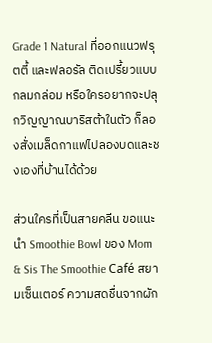Grade 1 Natural ที่ออกแนวฟรุตตี้ และฟลอรัล ติดเปรี้ยวแบบกลมกล่อม หรือใครอยากจะปลุกวิญญาณบาริสต้าในตัว ก็ลองสั่งเมล็ดกาแฟไปลองบดและชงเองที่บ้านได้ด้วย

ส่วนใครที่เป็นสายคลีน ขอแนะนำ Smoothie Bowl ของ Mom & Sis The Smoothie Café สยามเซ็นเตอร์ ความสดชื่นจากผัก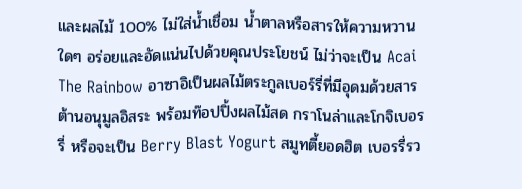และผลไม้ 100% ไม่ใส่น้ำเชื่อม น้ำตาลหรือสารให้ความหวานใดๆ อร่อยและอัดแน่นไปด้วยคุณประโยชน์ ไม่ว่าจะเป็น Acai The Rainbow อาซาอิเป็นผลไม้ตระกูลเบอร์รี่ที่มีอุดมด้วยสารต้านอนุมูลอิสระ พร้อมท๊อปปิ้งผลไม้สด กราโนล่าและโกจิเบอรรี่ หรือจะเป็น Berry Blast Yogurt สมูทตี้ยอดฮิต เบอรรี่รว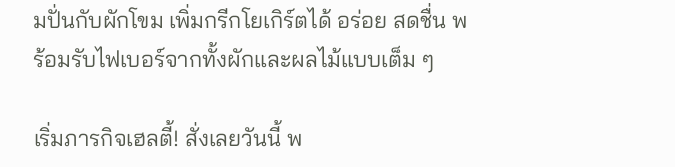มปั่นกับผักโขม เพิ่มกรีกโยเกิร์ตได้ อร่อย สดชื่น พร้อมรับไฟเบอร์จากทั้งผักและผลไม้แบบเต็ม ๆ

เริ่มภารกิจเฮลตี้! สั่งเลยวันนี้ พ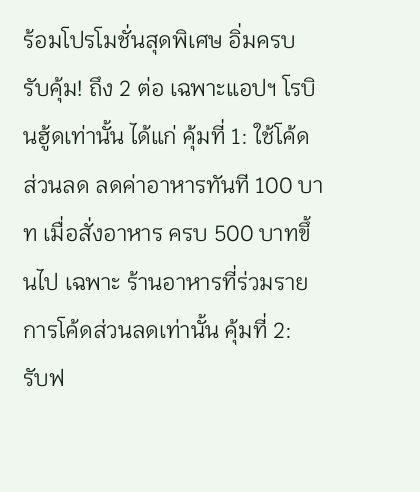ร้อมโปรโมชั่นสุดพิเศษ อิ่มครบ รับคุ้ม! ถึง 2 ต่อ เฉพาะแอปฯ โรบินฮู้ดเท่านั้น ได้แก่ คุ้มที่ 1: ใช้โค้ดส่วนลด ลดค่าอาหารทันที 100 บาท เมื่อสั่งอาหาร ครบ 500 บาทขึ้นไป เฉพาะ ร้านอาหารที่ร่วมรายการโค้ดส่วนลดเท่านั้น คุ้มที่ 2: รับฟ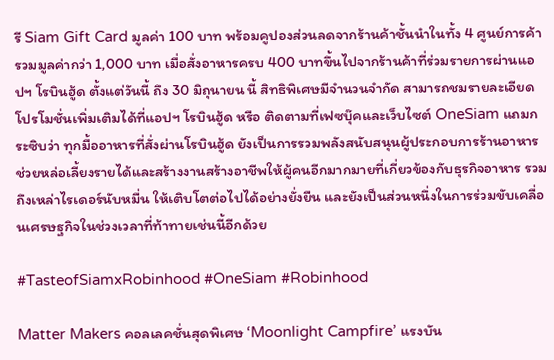รี Siam Gift Card มูลค่า 100 บาท พร้อมคูปองส่วนลดจากร้านค้าชั้นนำในทั้ง 4 ศูนย์การค้า รวมมูลค่ากว่า 1,000 บาท เมื่อสั่งอาหารครบ 400 บาทขึ้นไปจากร้านค้าที่ร่วมรายการผ่านแอปฯ โรบินฮู้ด ตั้งแต่วันนี้ ถึง 30 มิถุนายน นี้ สิทธิพิเศษมีจำนวนจำกัด สามารถชมรายละเอียดโปรโมชั่นเพิ่มเติมได้ที่แอปฯ โรบินฮู้ด หรือ ติดตามที่เฟซบุ๊คและเว็บไซต์ OneSiam แถมกระซิบว่า ทุกมื้ออาหารที่สั่งผ่านโรบินฮู้ด ยังเป็นการรวมพลังสนับสนุนผู้ประกอบการร้านอาหาร ช่วยหล่อเลี้ยงรายได้และสร้างงานสร้างอาชีพให้ผู้คนอีกมากมายที่เกี่ยวข้องกับธุรกิจอาหาร รวมถึงเหล่าไรเดอร์นับหมื่น ให้เติบโตต่อไปได้อย่างยั่งยืน และยังเป็นส่วนหนึ่งในการร่วมขับเคลื่อนเศรษฐกิจในช่วงเวลาที่ท้าทายเช่นนี้อีกด้วย

#TasteofSiamxRobinhood #OneSiam #Robinhood

Matter Makers คอลเลคชั่นสุดพิเศษ ‘Moonlight Campfire’ แรงบัน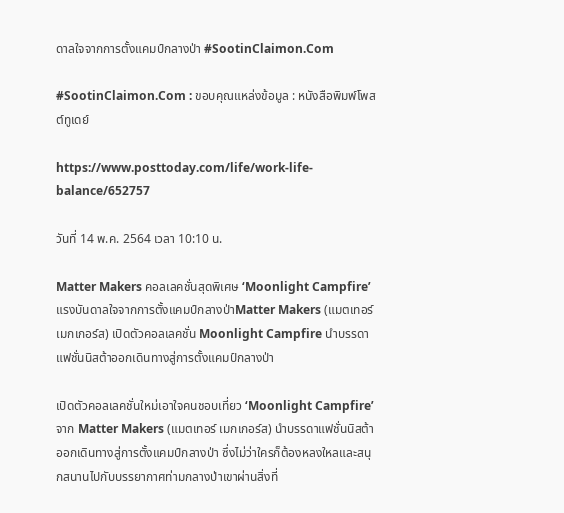ดาลใจจากการตั้งแคมป์กลางป่า #SootinClaimon.Com

#SootinClaimon.Com : ขอบคุณแหล่งข้อมูล : หนังสือพิมพ์โพสต์ทูเดย์

https://www.posttoday.com/life/work-life-balance/652757

วันที่ 14 พ.ค. 2564 เวลา 10:10 น.

Matter Makers คอลเลคชั่นสุดพิเศษ ‘Moonlight Campfire’ แรงบันดาลใจจากการตั้งแคมป์กลางป่าMatter Makers (แมตเทอร์ เมกเกอร์ส) เปิดตัวคอลเลคชั่น Moonlight Campfire นำบรรดาแฟชั่นนิสต้าออกเดินทางสู่การตั้งแคมป์กลางป่า

เปิดตัวคอลเลคชั่นใหม่เอาใจคนชอบเที่ยว ‘Moonlight Campfire’ จาก Matter Makers (แมตเทอร์ เมกเกอร์ส) นำบรรดาแฟชั่นนิสต้าออกเดินทางสู่การตั้งแคมป์กลางป่า ซึ่งไม่ว่าใครก็ต้องหลงใหลและสนุกสนานไปกับบรรยากาศท่ามกลางป่าเขาผ่านสิ่งที่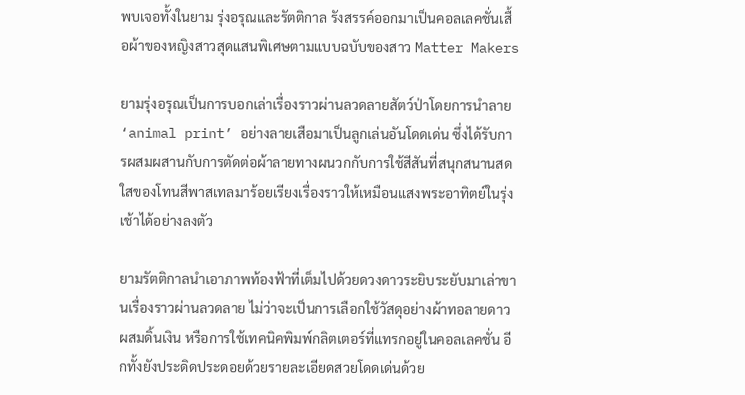พบเจอทั้งในยาม รุ่งอรุณและรัตติกาล รังสรรค์ออกมาเป็นคอลเลคชั่นเสื้อผ้าของหญิงสาวสุดแสนพิเศษตามแบบฉบับของสาว Matter Makers

ยามรุ่งอรุณเป็นการบอกเล่าเรื่องราวผ่านลวดลายสัตว์ป่าโดยการนำลาย ‘animal print’ อย่างลายเสือมาเป็นลูกเล่นอันโดดเด่น ซึ่งได้รับการผสมผสานกับการตัดต่อผ้าลายทางผนวกกับการใช้สีสันที่สนุกสนานสดใสของโทนสีพาสเทลมาร้อยเรียงเรื่องราวให้เหมือนแสงพระอาทิตย์ในรุ่งเช้าได้อย่างลงตัว

ยามรัตติกาลนำเอาภาพท้องฟ้าที่เต็มไปด้วยดวงดาวระยิบระยับมาเล่าขานเรื่องราวผ่านลวดลาย ไม่ว่าจะเป็นการเลือกใช้วัสดุอย่างผ้าทอลายดาวผสมดิ้นเงิน หรือการใช้เทคนิคพิมพ์กลิตเตอร์ที่แทรกอยู่ในคอลเลคชั่น อีกทั้งยังประดิดประดอยด้วยรายละเอียดสวยโดดเด่นด้วย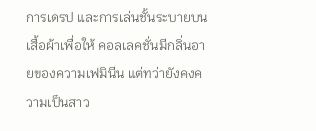การเดรป และการเล่นชั้นระบายบนเสื้อผ้าเพื่อให้ คอลเลคชั่นมีกลิ่นอายของความเฟมินีน แต่ทว่ายังคงความเป็นสาว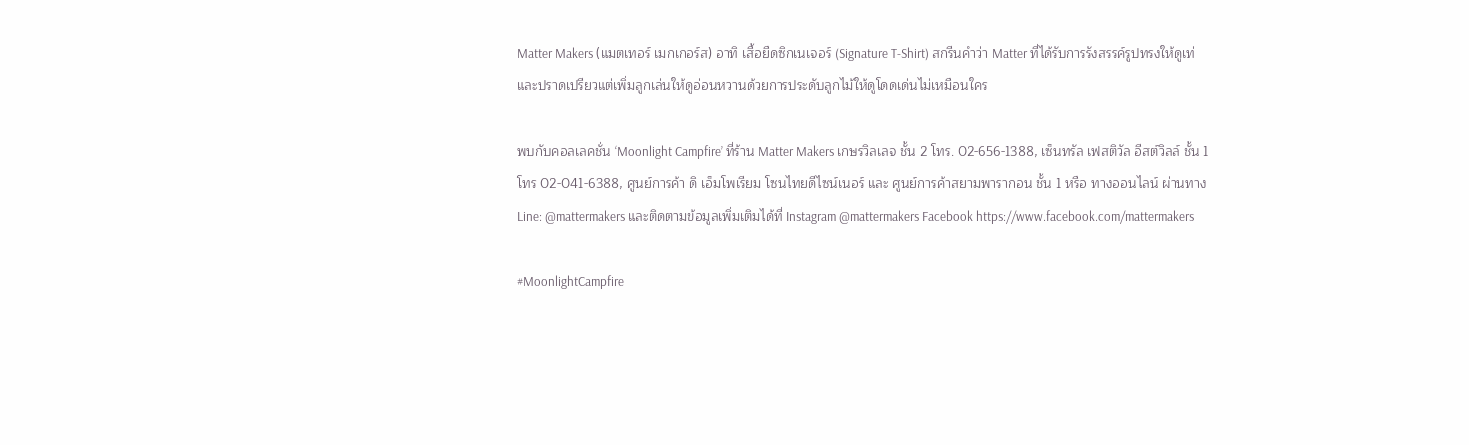Matter Makers (แมตเทอร์ เมกเกอร์ส) อาทิ เสื้อยืดซิกเนเจอร์ (Signature T-Shirt) สกรีนคำว่า Matter ที่ได้รับการรังสรรค์รูปทรงให้ดูเท่และปราดเปรียวแต่เพิ่มลูกเล่นให้ดูอ่อนหวานด้วยการประดับลูกไม้ให้ดูโดดเด่นไม่เหมือนใคร

พบกับคอลเลคชั่น ‘Moonlight Campfire’ ที่ร้าน Matter Makers เกษรวิลเลจ ชั้น 2 โทร. 02-656-1388, เซ็นทรัล เฟสติวัล อีสต์วิลล์ ชั้น 1 โทร 02-041-6388, ศูนย์การค้า ดิ เอ็มโพเรียม โซนไทยดีไซน์เนอร์ และ ศูนย์การค้าสยามพารากอน ชั้น 1 หรือ ทางออนไลน์ ผ่านทาง Line: @mattermakers และติดตามข้อมูลเพิ่มเติมได้ที่ Instagram @mattermakers Facebook https://www.facebook.com/mattermakers

#MoonlightCampfire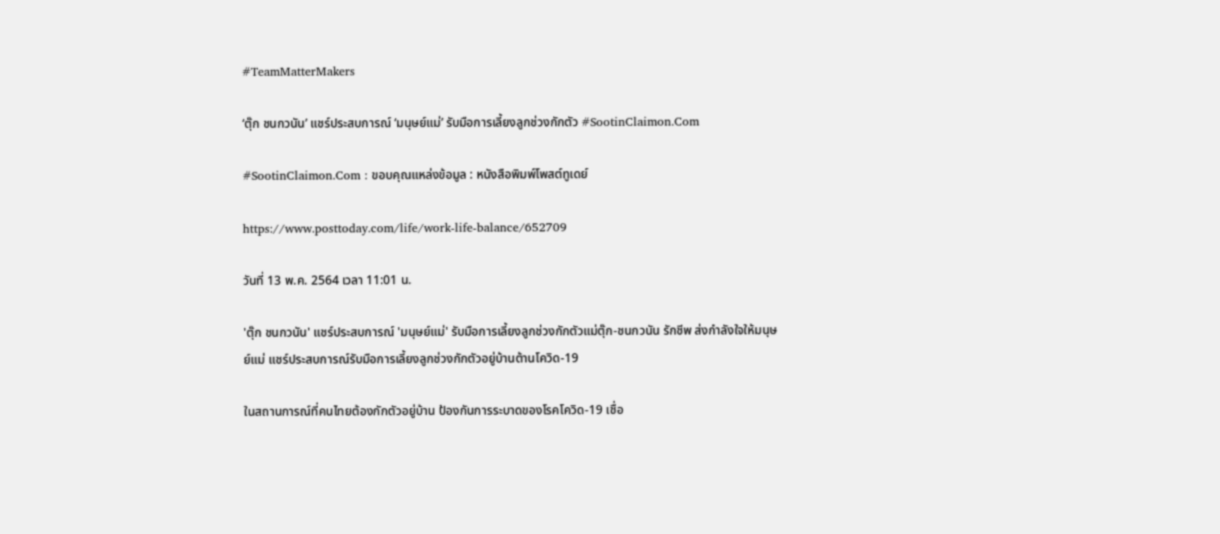#TeamMatterMakers

‘ตุ๊ก ชนกวนัน’ แชร์ประสบการณ์ ‘มนุษย์แม่’ รับมือการเลี้ยงลูกช่วงกักตัว #SootinClaimon.Com

#SootinClaimon.Com : ขอบคุณแหล่งข้อมูล : หนังสือพิมพ์โพสต์ทูเดย์

https://www.posttoday.com/life/work-life-balance/652709

วันที่ 13 พ.ค. 2564 เวลา 11:01 น.

'ตุ๊ก ชนกวนัน' แชร์ประสบการณ์ 'มนุษย์แม่' รับมือการเลี้ยงลูกช่วงกักตัวแม่ตุ๊ก-ชนกวนัน รักชีพ ส่งกำลังใจให้มนุษย์แม่ แชร์ประสบการณ์รับมือการเลี้ยงลูกช่วงกักตัวอยู่บ้านต้านโควิด-19

ในสถานการณ์ที่คนไทยต้องกักตัวอยู่บ้าน ป้องกันการระบาดของโรคโควิด-19 เชื่อ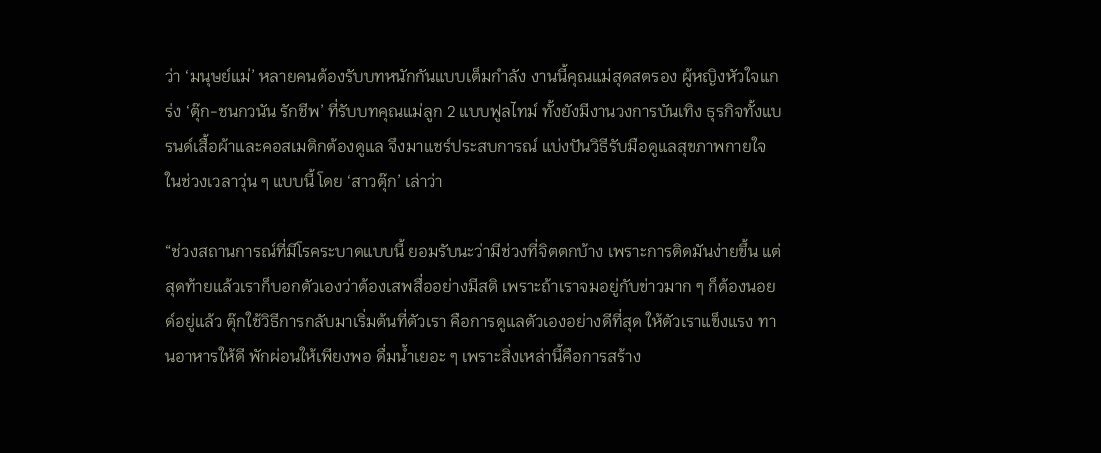ว่า ‘มนุษย์แม่’ หลายคนต้องรับบทหนักกันแบบเต็มกำลัง งานนี้คุณแม่สุดสตรอง ผู้หญิงหัวใจแกร่ง ‘ตุ๊ก-ชนกวนัน รักชีพ’ ที่รับบทคุณแม่ลูก 2 แบบฟูลไทม์ ทั้งยังมีงานวงการบันเทิง ธุรกิจทั้งแบรนด์เสื้อผ้าและคอสเมติกต้องดูแล จึงมาแชร์ประสบการณ์ แบ่งปันวิธีรับมือดูแลสุขภาพกายใจในช่วงเวลาวุ่น ๆ แบบนี้ โดย ‘สาวตุ๊ก’ เล่าว่า

“ช่วงสถานการณ์ที่มีโรคระบาดแบบนี้ ยอมรับนะว่ามีช่วงที่จิตตกบ้าง เพราะการติดมันง่ายขึ้น แต่สุดท้ายแล้วเราก็บอกตัวเองว่าต้องเสพสื่ออย่างมีสติ เพราะถ้าเราจมอยู่กับข่าวมาก ๆ ก็ต้องนอยด์อยู่แล้ว ตุ๊กใช้วิธีการกลับมาเริ่มต้นที่ตัวเรา คือการดูแลตัวเองอย่างดีที่สุด ให้ตัวเราแข็งแรง ทานอาหารให้ดี พักผ่อนให้เพียงพอ ดื่มน้ำเยอะ ๆ เพราะสิ่งเหล่านี้คือการสร้าง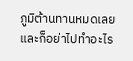ภูมิต้านทานหมดเลย และก็อย่าไปทำอะไร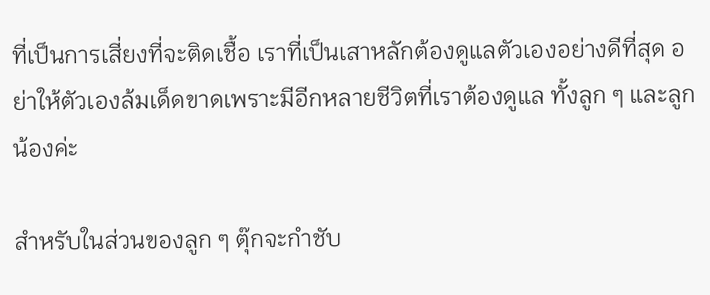ที่เป็นการเสี่ยงที่จะติดเชื้อ เราที่เป็นเสาหลักต้องดูแลตัวเองอย่างดีที่สุด อย่าให้ตัวเองล้มเด็ดขาดเพราะมีอีกหลายชีวิตที่เราต้องดูแล ทั้งลูก ๆ และลูกน้องค่ะ

สำหรับในส่วนของลูก ๆ ตุ๊กจะกำชับ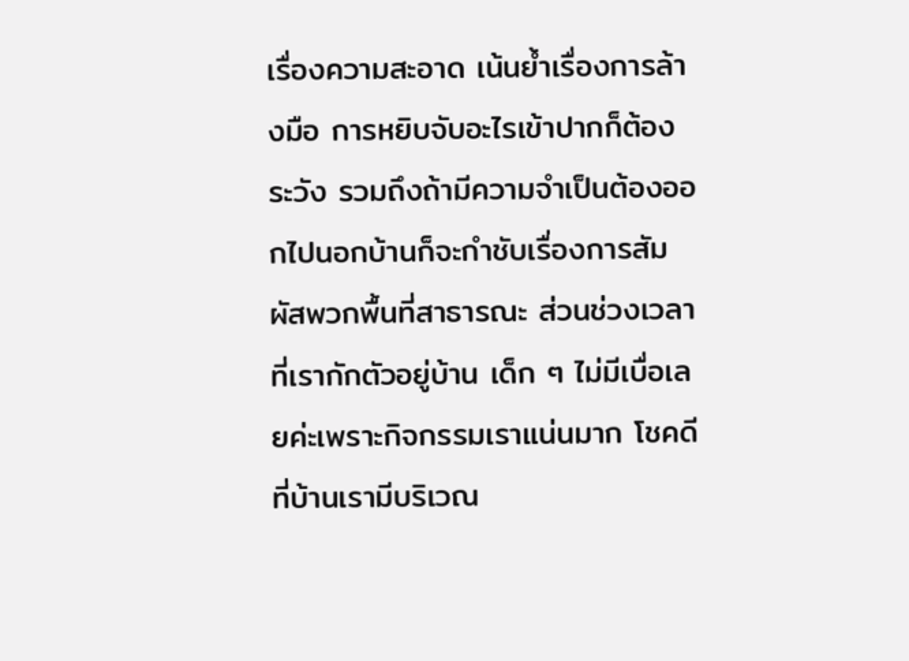เรื่องความสะอาด เน้นย้ำเรื่องการล้างมือ การหยิบจับอะไรเข้าปากก็ต้องระวัง รวมถึงถ้ามีความจำเป็นต้องออกไปนอกบ้านก็จะกำชับเรื่องการสัมผัสพวกพื้นที่สาธารณะ ส่วนช่วงเวลาที่เรากักตัวอยู่บ้าน เด็ก ๆ ไม่มีเบื่อเลยค่ะเพราะกิจกรรมเราแน่นมาก โชคดีที่บ้านเรามีบริเวณ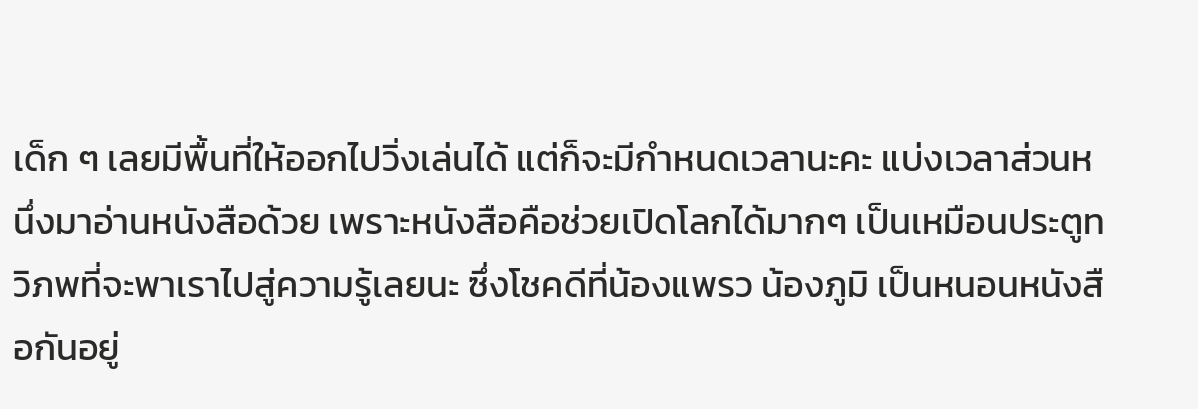เด็ก ๆ เลยมีพื้นที่ให้ออกไปวิ่งเล่นได้ แต่ก็จะมีกำหนดเวลานะคะ แบ่งเวลาส่วนหนึ่งมาอ่านหนังสือด้วย เพราะหนังสือคือช่วยเปิดโลกได้มากๆ เป็นเหมือนประตูทวิภพที่จะพาเราไปสู่ความรู้เลยนะ ซึ่งโชคดีที่น้องแพรว น้องภูมิ เป็นหนอนหนังสือกันอยู่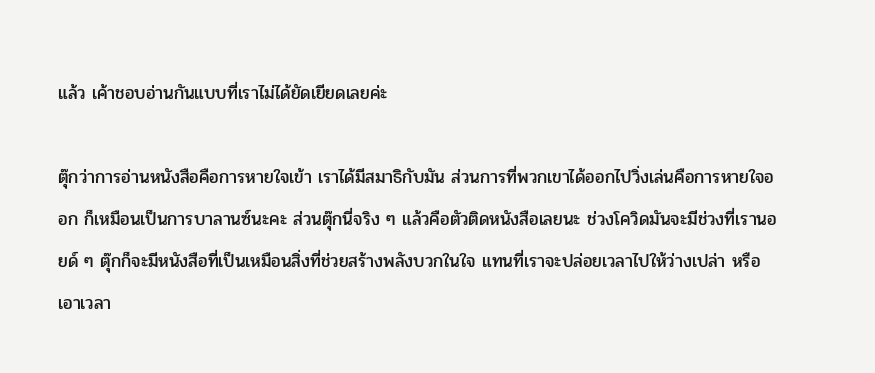แล้ว เค้าชอบอ่านกันแบบที่เราไม่ได้ยัดเยียดเลยค่ะ

ตุ๊กว่าการอ่านหนังสือคือการหายใจเข้า เราได้มีสมาธิกับมัน ส่วนการที่พวกเขาได้ออกไปวิ่งเล่นคือการหายใจออก ก็เหมือนเป็นการบาลานซ์นะคะ ส่วนตุ๊กนี่จริง ๆ แล้วคือตัวติดหนังสือเลยนะ ช่วงโควิดมันจะมีช่วงที่เรานอยด์ ๆ ตุ๊กก็จะมีหนังสือที่เป็นเหมือนสิ่งที่ช่วยสร้างพลังบวกในใจ แทนที่เราจะปล่อยเวลาไปให้ว่างเปล่า หรือเอาเวลา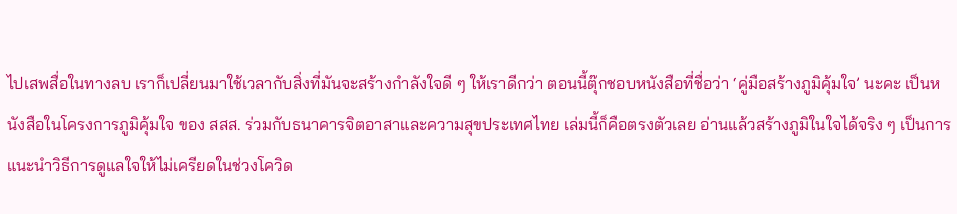ไปเสพสื่อในทางลบ เราก็เปลี่ยนมาใช้เวลากับสิ่งที่มันจะสร้างกำลังใจดี ๆ ให้เราดีกว่า ตอนนี้ตุ๊กชอบหนังสือที่ชื่อว่า ‘คู่มือสร้างภูมิคุ้มใจ’ นะคะ เป็นหนังสือในโครงการภูมิคุ้มใจ ของ สสส. ร่วมกับธนาคารจิตอาสาและความสุขประเทศไทย เล่มนี้ก็คือตรงตัวเลย อ่านแล้วสร้างภูมิในใจได้จริง ๆ เป็นการแนะนำวิธีการดูแลใจให้ไม่เครียดในช่วงโควิด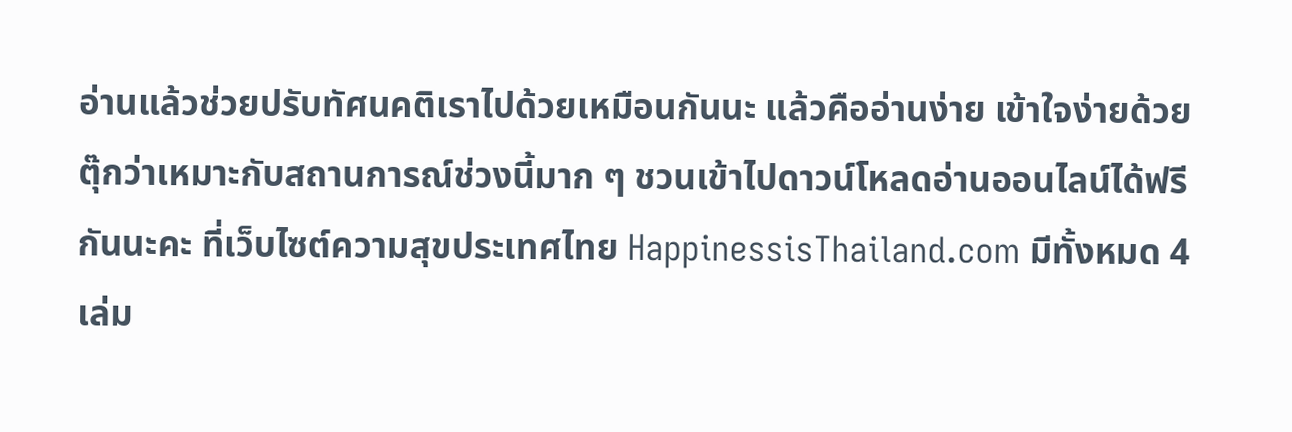อ่านแล้วช่วยปรับทัศนคติเราไปด้วยเหมือนกันนะ แล้วคืออ่านง่าย เข้าใจง่ายด้วย ตุ๊กว่าเหมาะกับสถานการณ์ช่วงนี้มาก ๆ ชวนเข้าไปดาวน์โหลดอ่านออนไลน์ได้ฟรีกันนะคะ ที่เว็บไซต์ความสุขประเทศไทย HappinessisThailand.com มีทั้งหมด 4 เล่ม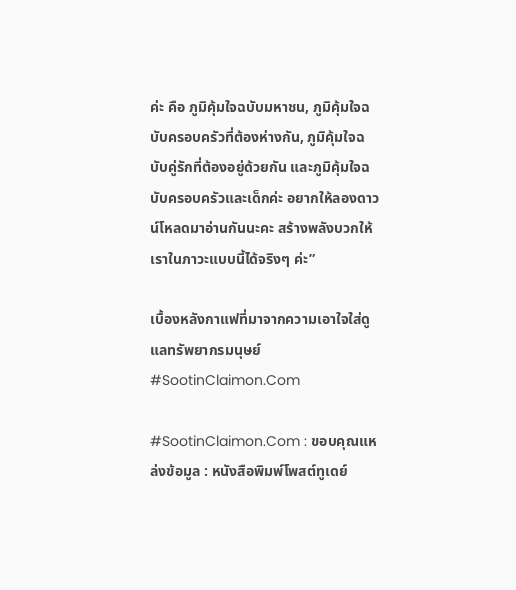ค่ะ คือ ภูมิคุ้มใจฉบับมหาชน, ภูมิคุ้มใจฉบับครอบครัวที่ต้องห่างกัน, ภูมิคุ้มใจฉบับคู่รักที่ต้องอยู่ด้วยกัน และภูมิคุ้มใจฉบับครอบครัวและเด็กค่ะ อยากให้ลองดาวน์โหลดมาอ่านกันนะคะ สร้างพลังบวกให้เราในภาวะแบบนี้ได้จริงๆ ค่ะ”

เบื้องหลังกาแฟที่มาจากความเอาใจใส่ดูแลทรัพยากรมนุษย์ #SootinClaimon.Com

#SootinClaimon.Com : ขอบคุณแหล่งข้อมูล : หนังสือพิมพ์โพสต์ทูเดย์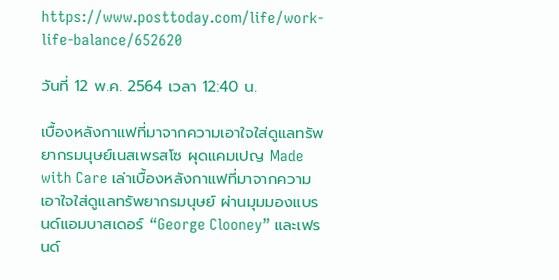https://www.posttoday.com/life/work-life-balance/652620

วันที่ 12 พ.ค. 2564 เวลา 12:40 น.

เบื้องหลังกาแฟที่มาจากความเอาใจใส่ดูแลทรัพยากรมนุษย์เนสเพรสโซ ผุดแคมเปญ Made with Care เล่าเบื้องหลังกาแฟที่มาจากความเอาใจใส่ดูแลทรัพยากรมนุษย์ ผ่านมุมมองแบรนด์แอมบาสเดอร์ “George Clooney” และเฟรนด์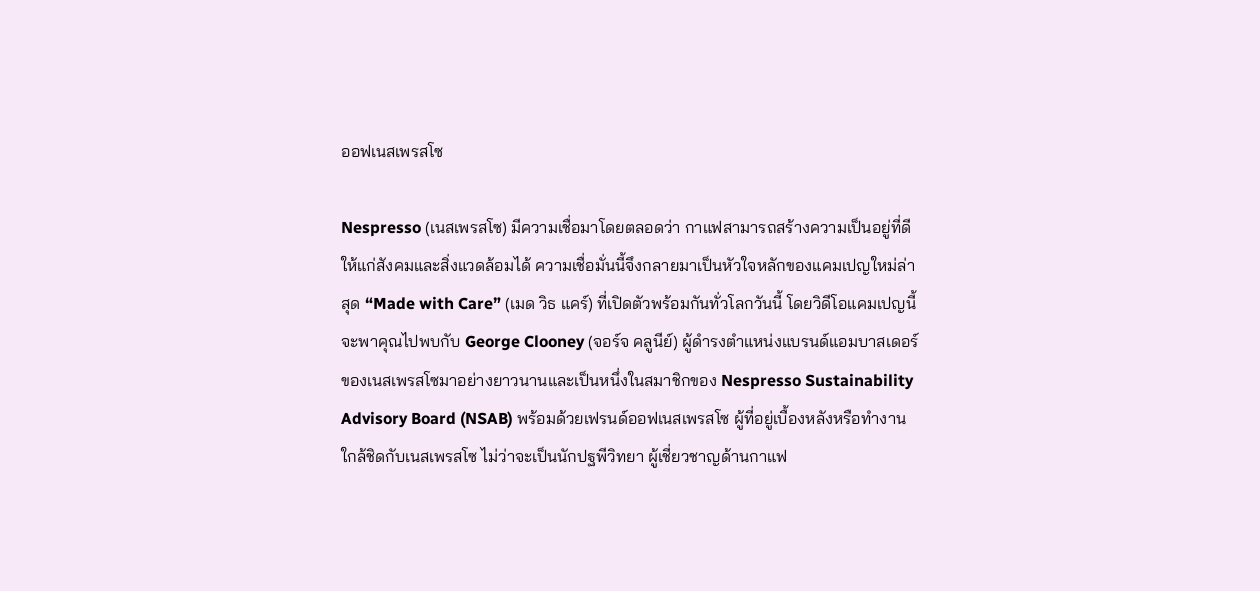ออฟเนสเพรสโซ

Nespresso (เนสเพรสโซ) มีความเชื่อมาโดยตลอดว่า กาแฟสามารถสร้างความเป็นอยู่ที่ดีให้แก่สังคมและสิ่งแวดล้อมได้ ความเชื่อมั่นนี้จึงกลายมาเป็นหัวใจหลักของแคมเปญใหม่ล่าสุด “Made with Care” (เมด วิธ แคร์) ที่เปิดตัวพร้อมกันทั่วโลกวันนี้ โดยวิดีโอแคมเปญนี้จะพาคุณไปพบกับ George Clooney (จอร์จ คลูนีย์) ผู้ดำรงตำแหน่งแบรนด์แอมบาสเดอร์ของเนสเพรสโซมาอย่างยาวนานและเป็นหนึ่งในสมาชิกของ Nespresso Sustainability Advisory Board (NSAB) พร้อมด้วยเฟรนด์ออฟเนสเพรสโซ ผู้ที่อยู่เบื้องหลังหรือทำงานใกล้ชิดกับเนสเพรสโซ ไม่ว่าจะเป็นนักปฐพีวิทยา ผู้เชี่ยวชาญด้านกาแฟ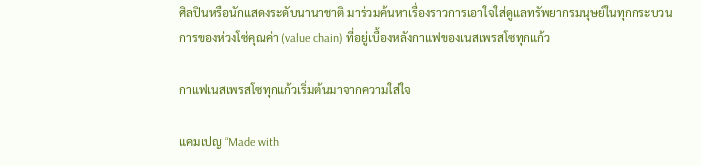ศิลปินหรือนักแสดงระดับนานาชาติ มาร่วมค้นหาเรื่องราวการเอาใจใส่ดูแลทรัพยากรมนุษย์ในทุกกระบวนการของห่วงโซ่คุณค่า (value chain) ที่อยู่เบื้องหลังกาแฟของเนสเพรสโซทุกแก้ว

กาแฟเนสเพรสโซทุกแก้วเริ่มต้นมาจากความใส่ใจ

แคมเปญ “Made with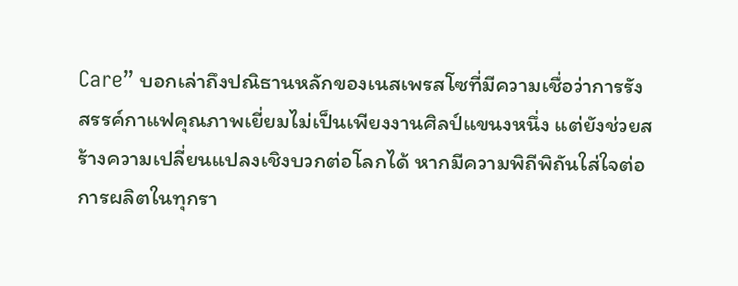Care” บอกเล่าถึงปณิธานหลักของเนสเพรสโซที่มีความเชื่อว่าการรังสรรค์กาแฟคุณภาพเยี่ยมไม่เป็นเพียงงานศิลป์แขนงหนึ่ง แต่ยังช่วยสร้างความเปลี่ยนแปลงเชิงบวกต่อโลกได้ หากมีความพิถีพิถันใส่ใจต่อการผลิตในทุกรา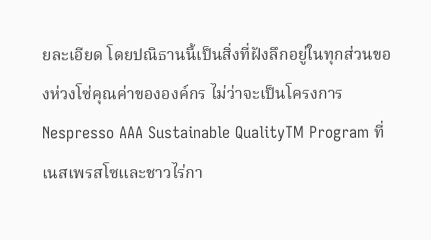ยละเอียด โดยปณิธานนี้เป็นสิ่งที่ฝังลึกอยู่ในทุกส่วนของห่วงโซ่คุณค่าขององค์กร ไม่ว่าจะเป็นโครงการ Nespresso AAA Sustainable QualityTM Program ที่เนสเพรสโซและชาวไร่กา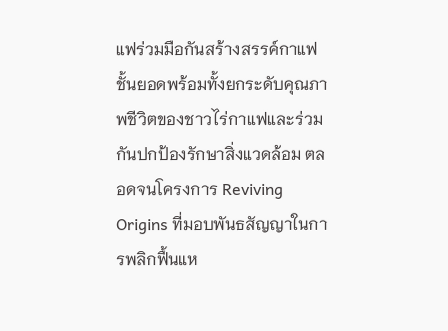แฟร่วมมือกันสร้างสรรค์กาแฟชั้นยอดพร้อมทั้งยกระดับคุณภาพชีวิตของชาวไร่กาแฟและร่วมกันปกป้องรักษาสิ่งแวดล้อม ตลอดจนโครงการ Reviving Origins ที่มอบพันธสัญญาในการพลิกฟื้นแห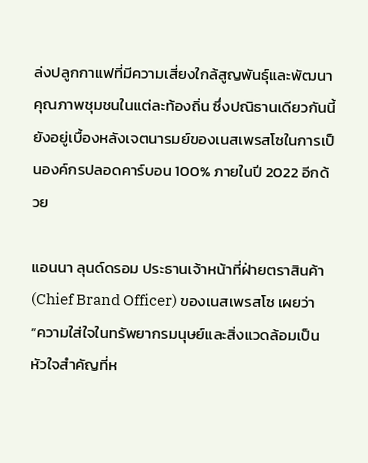ล่งปลูกกาแฟที่มีความเสี่ยงใกล้สูญพันธุ์และพัฒนาคุณภาพชุมชนในแต่ละท้องถิ่น ซึ่งปณิธานเดียวกันนี้ยังอยู่เบื้องหลังเจตนารมย์ของเนสเพรสโซในการเป็นองค์กรปลอดคาร์บอน 100% ภายในปี 2022 อีกด้วย

แอนนา ลุนด์ดรอม ประธานเจ้าหน้าที่ฝ่ายตราสินค้า (Chief Brand Officer) ของเนสเพรสโซ เผยว่า “ความใส่ใจในทรัพยากรมนุษย์และสิ่งแวดล้อมเป็นหัวใจสำคัญที่ห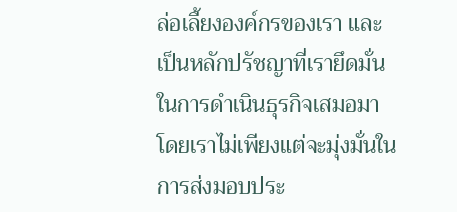ล่อเลี้ยงองค์กรของเรา และเป็นหลักปรัชญาที่เรายึดมั่นในการดำเนินธุรกิจเสมอมา โดยเราไม่เพียงแต่จะมุ่งมั่นในการส่งมอบประ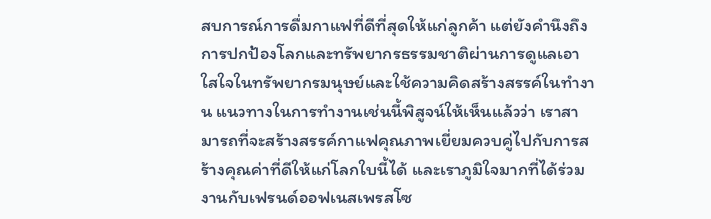สบการณ์การดื่มกาแฟที่ดีที่สุดให้แก่ลูกค้า แต่ยังคำนึงถึงการปกป้องโลกและทรัพยากรธรรมชาติผ่านการดูแลเอาใสใจในทรัพยากรมนุษย์และใช้ความคิดสร้างสรรค์ในทำงาน แนวทางในการทำงานเช่นนี้พิสูจน์ให้เห็นแล้วว่า เราสามารถที่จะสร้างสรรค์กาแฟคุณภาพเยี่ยมควบคู่ไปกับการสร้างคุณค่าที่ดีให้แก่โลกใบนี้ได้ และเราภูมิใจมากที่ได้ร่วมงานกับเฟรนด์ออฟเนสเพรสโซ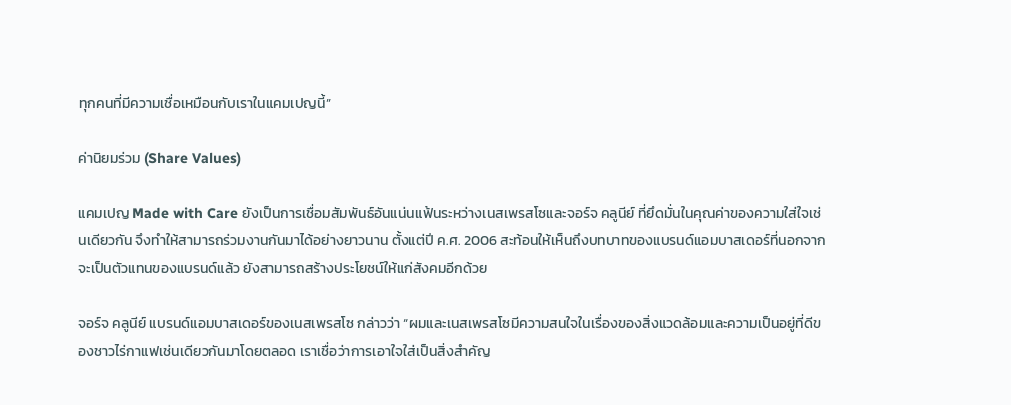ทุกคนที่มีความเชื่อเหมือนกับเราในแคมเปญนี้”

ค่านิยมร่วม (Share Values)

แคมเปญ Made with Care ยังเป็นการเชื่อมสัมพันธ์อันแน่นแฟ้นระหว่างเนสเพรสโซและจอร์จ คลูนีย์ ที่ยึดมั่นในคุณค่าของความใส่ใจเช่นเดียวกัน จึงทำให้สามารถร่วมงานกันมาได้อย่างยาวนาน ตั้งแต่ปี ค.ศ. 2006 สะท้อนให้เห็นถึงบทบาทของแบรนด์แอมบาสเดอร์ที่นอกจากจะเป็นตัวแทนของแบรนด์แล้ว ยังสามารถสร้างประโยชน์ให้แก่สังคมอีกด้วย

จอร์จ คลูนีย์ แบรนด์แอมบาสเดอร์ของเนสเพรสโซ กล่าวว่า “ผมและเนสเพรสโซมีความสนใจในเรื่องของสิ่งแวดล้อมและความเป็นอยู่ที่ดีของชาวไร่กาแฟเช่นเดียวกันมาโดยตลอด เราเชื่อว่าการเอาใจใส่เป็นสิ่งสำคัญ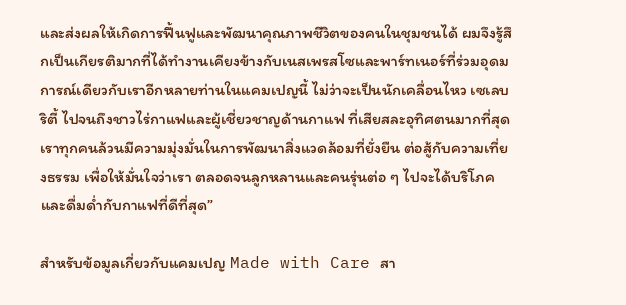และส่งผลให้เกิดการฟื้นฟูและพัฒนาคุณภาพชีวิตของคนในชุมชนได้ ผมจึงรู้สึกเป็นเกียรติมากที่ได้ทำงานเคียงข้างกับเนสเพรสโซและพาร์ทเนอร์ที่ร่วมอุดมการณ์เดียวกับเราอีกหลายท่านในแคมเปญนี้ ไม่ว่าจะเป็นนักเคลื่อนไหว เซเลบริตี้ ไปจนถึงชาวไร่กาแฟและผู้เชี่ยวชาญด้านกาแฟ ที่เสียสละอุทิศตนมากที่สุด เราทุกคนล้วนมีความมุ่งมั่นในการพัฒนาสิ่งแวดล้อมที่ยั่งยืน ต่อสู้กับความเที่ยงธรรม เพื่อให้มั่นใจว่าเรา ตลอดจนลูกหลานและคนรุ่นต่อ ๆ ไปจะได้บริโภคและดื่มด่ำกับกาแฟที่ดีที่สุด”

สำหรับข้อมูลเกี่ยวกับแคมเปญ Made with Care สา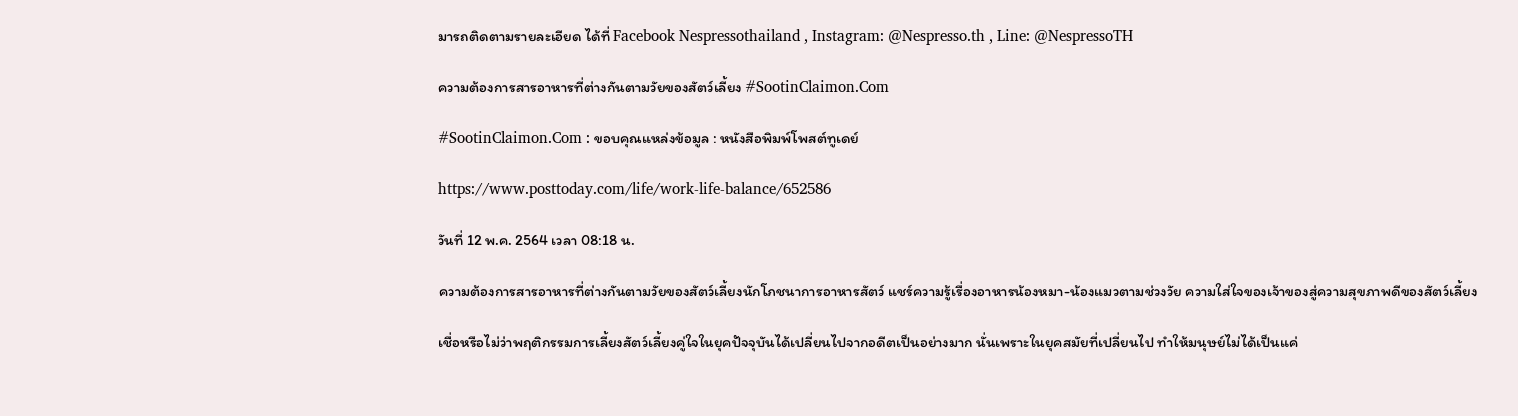มารถติดตามรายละเอียด ได้ที่ Facebook Nespressothailand , Instagram: @Nespresso.th , Line: @NespressoTH

ความต้องการสารอาหารที่ต่างกันตามวัยของสัตว์เลี้ยง #SootinClaimon.Com

#SootinClaimon.Com : ขอบคุณแหล่งข้อมูล : หนังสือพิมพ์โพสต์ทูเดย์

https://www.posttoday.com/life/work-life-balance/652586

วันที่ 12 พ.ค. 2564 เวลา 08:18 น.

ความต้องการสารอาหารที่ต่างกันตามวัยของสัตว์เลี้ยงนักโภชนาการอาหารสัตว์ แชร์ความรู้เรื่องอาหารน้องหมา-น้องแมวตามช่วงวัย ความใส่ใจของเจ้าของสู่ความสุขภาพดีของสัตว์เลี้ยง

เชื่อหรือไม่ว่าพฤติกรรมการเลี้ยงสัตว์เลี้ยงคู่ใจในยุคปัจจุบันได้เปลี่ยนไปจากอดีตเป็นอย่างมาก นั่นเพราะในยุคสมัยที่เปลี่ยนไป ทำให้มนุษย์ไม่ได้เป็นแค่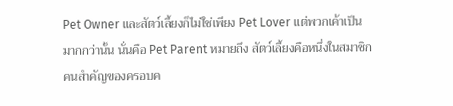Pet Owner และสัตว์เลี้ยงก็ไม่ใช่เพียง Pet Lover แต่พวกเค้าเป็นมากกว่านั้น นั่นคือ Pet Parent หมายถึง สัตว์เลี้ยงคือหนึ่งในสมาชิกคนสำคัญของครอบค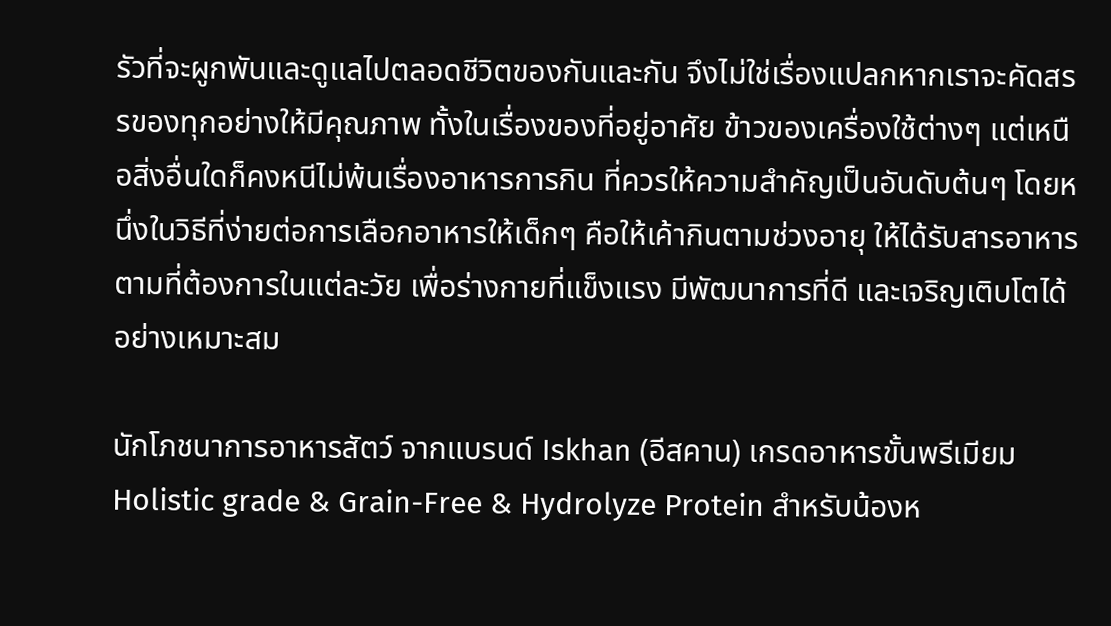รัวที่จะผูกพันและดูแลไปตลอดชีวิตของกันและกัน จึงไม่ใช่เรื่องแปลกหากเราจะคัดสรรของทุกอย่างให้มีคุณภาพ ทั้งในเรื่องของที่อยู่อาศัย ข้าวของเครื่องใช้ต่างๆ แต่เหนือสิ่งอื่นใดก็คงหนีไม่พ้นเรื่องอาหารการกิน ที่ควรให้ความสำคัญเป็นอันดับต้นๆ โดยหนึ่งในวิธีที่ง่ายต่อการเลือกอาหารให้เด็กๆ คือให้เค้ากินตามช่วงอายุ ให้ได้รับสารอาหารตามที่ต้องการในแต่ละวัย เพื่อร่างกายที่แข็งแรง มีพัฒนาการที่ดี และเจริญเติบโตได้อย่างเหมาะสม

นักโภชนาการอาหารสัตว์ จากแบรนด์ Iskhan (อีสคาน) เกรดอาหารขั้นพรีเมียม Holistic grade & Grain-Free & Hydrolyze Protein สำหรับน้องห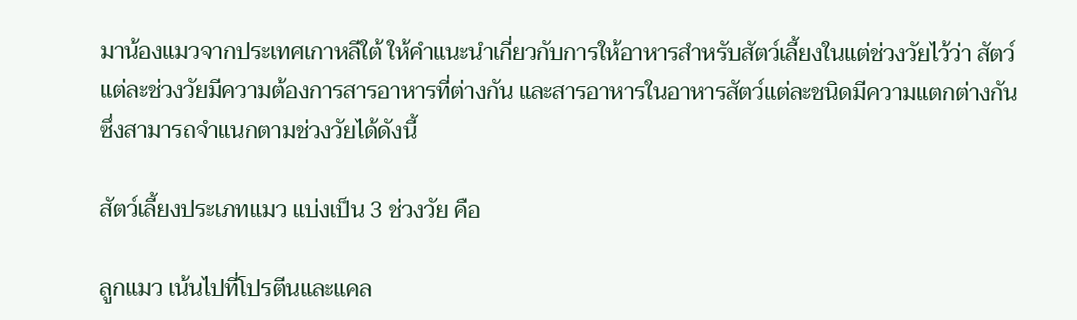มาน้องแมวจากประเทศเกาหลีใต้ ให้คำแนะนำเกี่ยวกับการให้อาหารสำหรับสัตว์เลี้ยงในแต่ช่วงวัยไว้ว่า สัตว์แต่ละช่วงวัยมีความต้องการสารอาหารที่ต่างกัน และสารอาหารในอาหารสัตว์แต่ละชนิดมีความแตกต่างกัน ซึ่งสามารถจำแนกตามช่วงวัยได้ดังนี้

สัตว์เลี้ยงประเภทแมว แบ่งเป็น 3 ช่วงวัย คือ

ลูกแมว เน้นไปที่โปรตีนและแคล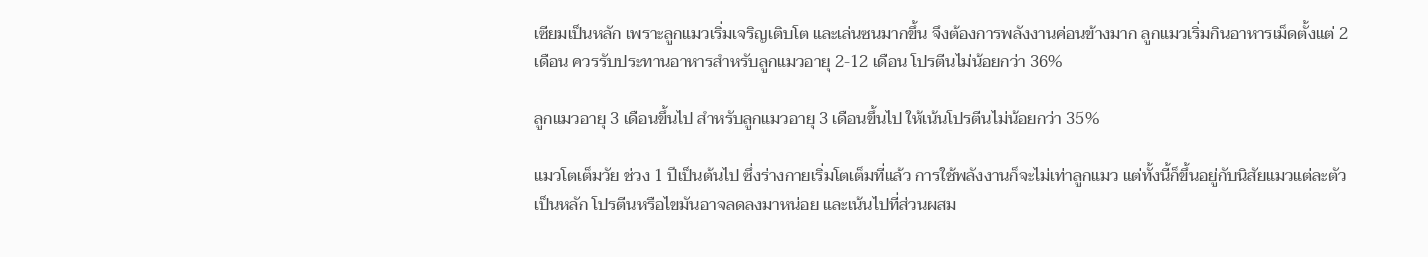เซียมเป็นหลัก เพราะลูกแมวเริ่มเจริญเติบโต และเล่นซนมากขึ้น จึงต้องการพลังงานค่อนข้างมาก ลูกแมวเริ่มกินอาหารเม็ดตั้งแต่ 2 เดือน ควรรับประทานอาหารสำหรับลูกแมวอายุ 2-12 เดือน โปรตีนไม่น้อยกว่า 36%

ลูกแมวอายุ 3 เดือนขึ้นไป สำหรับลูกแมวอายุ 3 เดือนขึ้นไป ให้เน้นโปรตีนไม่น้อยกว่า 35%

แมวโตเต็มวัย ช่วง 1 ปีเป็นต้นไป ซึ่งร่างกายเริ่มโตเต็มที่แล้ว การใช้พลังงานก็จะไม่เท่าลูกแมว แต่ทั้งนี้ก็ขึ้นอยู่กับนิสัยแมวแต่ละตัวเป็นหลัก โปรตีนหรือไขมันอาจลดลงมาหน่อย และเน้นไปที่ส่วนผสม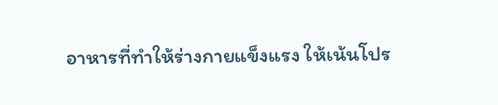อาหารที่ทำให้ร่างกายแข็งแรง ให้เน้นโปร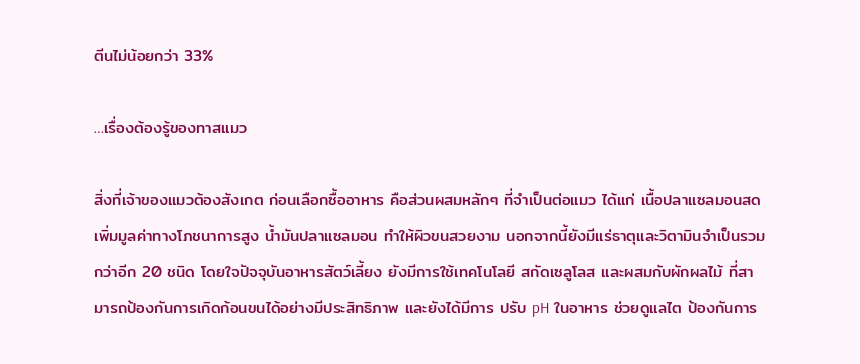ตีนไม่น้อยกว่า 33%

…เรื่องต้องรู้ของทาสแมว

สิ่งที่เจ้าของแมวต้องสังเกต ก่อนเลือกซื้ออาหาร คือส่วนผสมหลักๆ ที่จำเป็นต่อแมว ได้แก่ เนื้อปลาแซลมอนสด เพิ่มมูลค่าทางโภชนาการสูง น้ำมันปลาแซลมอน ทำให้ผิวขนสวยงาม นอกจากนี้ยังมีแร่ธาตุและวิตามินจำเป็นรวมกว่าอีก 20 ชนิด โดยใจปัจจุบันอาหารสัตว์เลี้ยง ยังมีการใช้เทคโนโลยี สกัดเซลูโลส และผสมกับผักผลไม้ ที่สามารถป้องกันการเกิดก้อนขนได้อย่างมีประสิทธิภาพ และยังได้มีการ ปรับ pH ในอาหาร ช่วยดูแลไต ป้องกันการ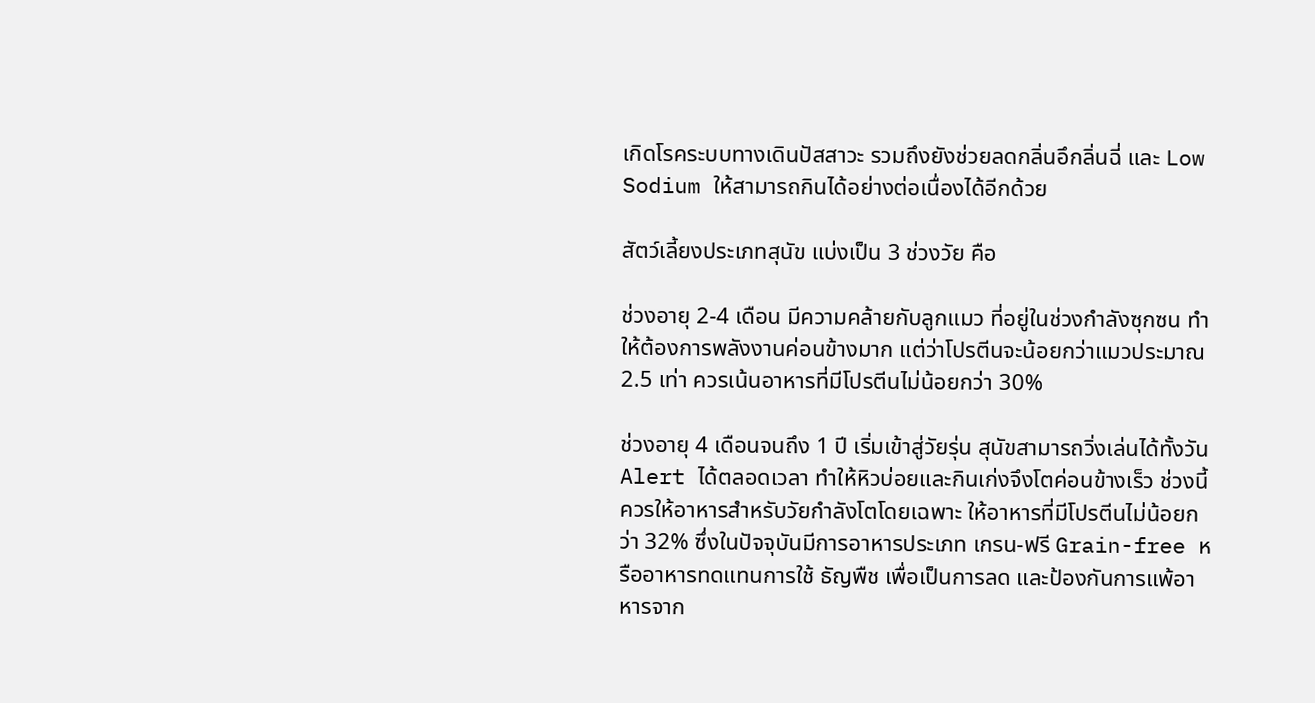เกิดโรคระบบทางเดินปัสสาวะ รวมถึงยังช่วยลดกลิ่นอึกลิ่นฉี่ และ Low Sodium ให้สามารถกินได้อย่างต่อเนื่องได้อีกด้วย

สัตว์เลี้ยงประเภทสุนัข แบ่งเป็น 3 ช่วงวัย คือ

ช่วงอายุ 2-4 เดือน มีความคล้ายกับลูกแมว ที่อยู่ในช่วงกำลังซุกซน ทำให้ต้องการพลังงานค่อนข้างมาก แต่ว่าโปรตีนจะน้อยกว่าแมวประมาณ 2.5 เท่า ควรเน้นอาหารที่มีโปรตีนไม่น้อยกว่า 30%

ช่วงอายุ 4 เดือนจนถึง 1 ปี เริ่มเข้าสู่วัยรุ่น สุนัขสามารถวิ่งเล่นได้ทั้งวัน Alert ได้ตลอดเวลา ทำให้หิวบ่อยและกินเก่งจึงโตค่อนข้างเร็ว ช่วงนี้ควรให้อาหารสำหรับวัยกำลังโตโดยเฉพาะ ให้อาหารที่มีโปรตีนไม่น้อยกว่า 32% ซึ่งในปัจจุบันมีการอาหารประเภท เกรน-ฟรี Grain-free หรืออาหารทดแทนการใช้ ธัญพืช เพื่อเป็นการลด และป้องกันการแพ้อาหารจาก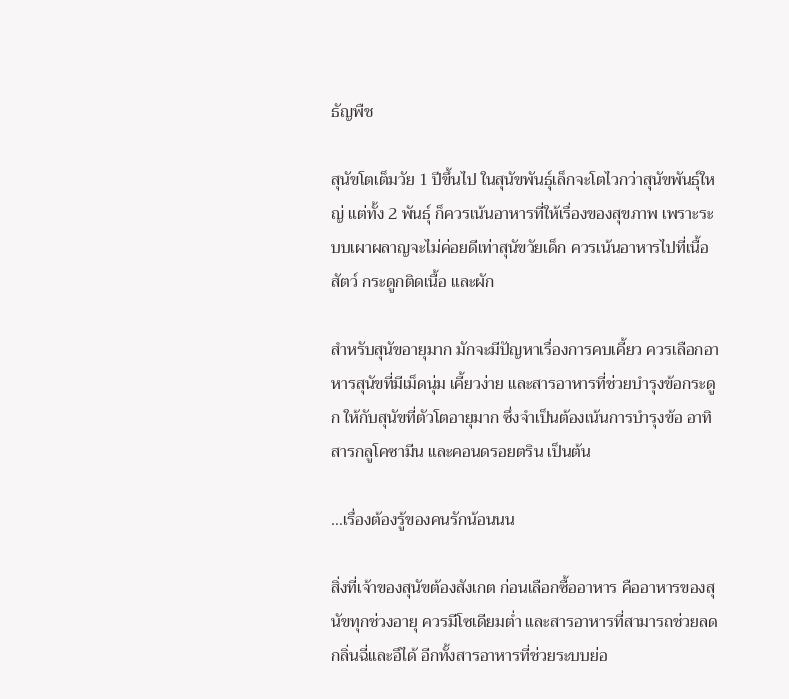ธัญพืช

สุนัขโตเต็มวัย 1 ปีขึ้นไป ในสุนัขพันธุ์เล็กจะโตไวกว่าสุนัขพันธุ์ใหญ่ แต่ทั้ง 2 พันธุ์ ก็ควรเน้นอาหารที่ให้เรื่องของสุขภาพ เพราะระบบเผาผลาญจะไม่ค่อยดีเท่าสุนัขวัยเด็ก ควรเน้นอาหารไปที่เนื้อสัตว์ กระดูกติดเนื้อ และผัก

สำหรับสุนัขอายุมาก มักจะมีปัญหาเรื่องการคบเคี้ยว ควรเลือกอาหารสุนัขที่มีเม็ดนุ่ม เคี้ยวง่าย และสารอาหารที่ช่วยบำรุงข้อกระดูก ให้กับสุนัขที่ตัวโตอายุมาก ซึ่งจำเป็นต้องเน้นการบำรุงข้อ อาทิ สารกลูโคซามีน และคอนดรอยตริน เป็นต้น

…เรื่องต้องรู้ของคนรักน้อนนน

สิ่งที่เจ้าของสุนัขต้องสังเกต ก่อนเลือกซื้ออาหาร คืออาหารของสุนัขทุกช่วงอายุ ควรมีโซเดียมต่ำ และสารอาหารที่สามารถช่วยลดกลิ่นฉี่และอึได้ อีกทั้งสารอาหารที่ช่วยระบบย่อ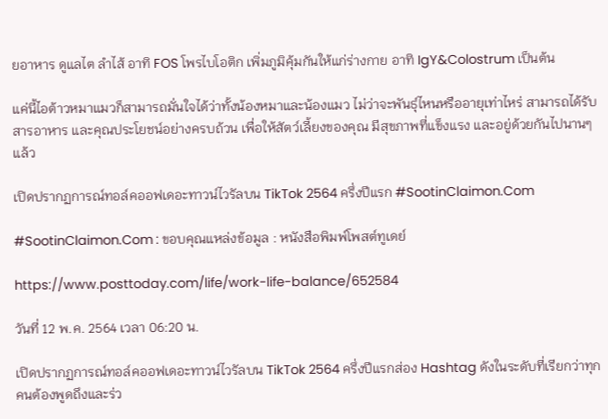ยอาหาร ดูแลไต ลำไส้ อาทิ FOS โพรไบโอติก เพิ่มภูมิคุ้มกันให้แก่ร่างกาย อาทิ IgY&Colostrum เป็นต้น

แค่นี้ไอต้าวหมาแมวก็สามารถมั่นใจได้ว่าทั้งน้องหมาและน้องแมว ไม่ว่าจะพันธุ์ไหนหรืออายุเท่าไหร่ สามารถได้รับสารอาหาร และคุณประโยชน์อย่างครบถ้วน เพื่อให้สัตว์เลี้ยงของคุณ มีสุขภาพที่แข็งแรง และอยู่ด้วยกันไปนานๆ แล้ว

เปิดปรากฏการณ์ทอล์คออฟเดอะทาวน์ไวรัลบน TikTok 2564 ครึ่งปีแรก #SootinClaimon.Com

#SootinClaimon.Com : ขอบคุณแหล่งข้อมูล : หนังสือพิมพ์โพสต์ทูเดย์

https://www.posttoday.com/life/work-life-balance/652584

วันที่ 12 พ.ค. 2564 เวลา 06:20 น.

เปิดปรากฏการณ์ทอล์คออฟเดอะทาวน์ไวรัลบน TikTok 2564 ครึ่งปีแรกส่อง Hashtag ดังในระดับที่เรียกว่าทุกคนต้องพูดถึงและร่ว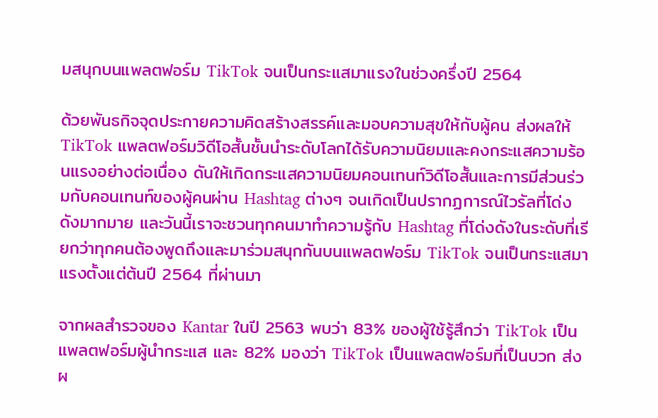มสนุกบนแพลตฟอร์ม TikTok จนเป็นกระแสมาแรงในช่วงครึ่งปี 2564

ด้วยพันธกิจจุดประกายความคิดสร้างสรรค์และมอบความสุขให้กับผู้คน ส่งผลให้ TikTok แพลตฟอร์มวิดีโอสั้นชั้นนำระดับโลกได้รับความนิยมและคงกระแสความร้อนแรงอย่างต่อเนื่อง ดันให้เกิดกระแสความนิยมคอนเทนท์วิดีโอสั้นและการมีส่วนร่วมกับคอนเทนท์ของผู้คนผ่าน Hashtag ต่างๆ จนเกิดเป็นปรากฏการณ์ไวรัลที่โด่งดังมากมาย และวันนี้เราจะชวนทุกคนมาทำความรู้กับ Hashtag ที่โด่งดังในระดับที่เรียกว่าทุกคนต้องพูดถึงและมาร่วมสนุกกันบนแพลตฟอร์ม TikTok จนเป็นกระแสมาแรงตั้งแต่ต้นปี 2564 ที่ผ่านมา

จากผลสำรวจของ Kantar ในปี 2563 พบว่า 83% ของผู้ใช้รู้สึกว่า TikTok เป็นแพลตฟอร์มผู้นำกระแส และ 82% มองว่า TikTok เป็นแพลตฟอร์มที่เป็นบวก ส่งผ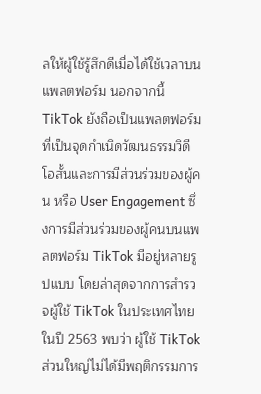ลให้ผู้ใช้รู้สึกดีเมื่อได้ใช้เวลาบนแพลตฟอร์ม นอกจากนี้ TikTok ยังถือเป็นแพลตฟอร์มที่เป็นจุดกำเนิดวัฒนธรรมวิดีโอสั้นและการมีส่วนร่วมของผู้คน หรือ User Engagement ซึ่งการมีส่วนร่วมของผู้คนบนแพลตฟอร์ม TikTok มีอยู่หลายรูปแบบ โดยล่าสุดจากการสำรวจผู้ใช้ TikTok ในประเทศไทย ในปี 2563 พบว่า ผู้ใช้ TikTok ส่วนใหญ่ไม่ได้มีพฤติกรรมการ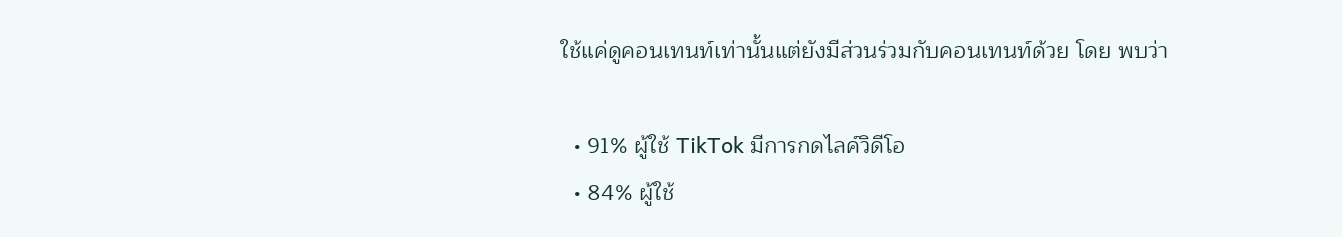ใช้แค่ดูคอนเทนท์เท่านั้นแต่ยังมีส่วนร่วมกับคอนเทนท์ด้วย โดย พบว่า

  • 91% ผู้ใช้ TikTok มีการกดไลค์วิดีโอ
  • 84% ผู้ใช้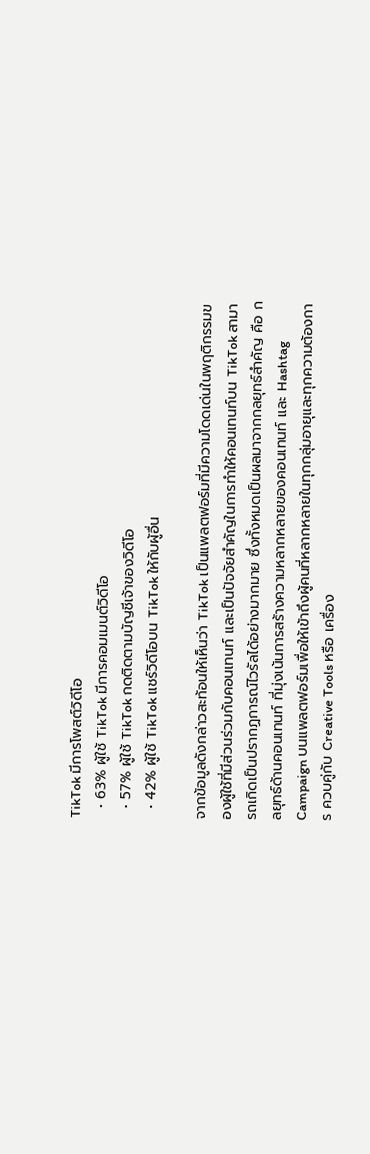TikTok มีการโพสต์วิดีโอ
  • 63% ผู้ใช้ TikTok มีการคอมเมนต์วิดีโอ
  • 57% ผู้ใช้ TikTok กดติดตามบัญชีเจ้าของวิดีโอ
  • 42% ผู้ใช้ TikTok แชร์วิดีโอบน TikTok ให้กับผู้อื่น

จากข้อมูลดังกล่าวสะท้อนให้เห็นว่า TikTok เป็นแพลตฟอร์มที่มีความโดดเด่นในพฤติกรรมของผู้ใช้ที่มีส่วนร่วมกับคอนเทนท์ และเป็นปัจจัยสำคัญในการทำให้คอนเทนท์บน TikTok สามารถเกิดเป็นปรากฏการณ์ไวรัลได้อย่างมากมาย ซึ่งทั้งหมดเป็นผลมาจากกลยุทธ์สำคัญ คือ กลยุทธ์ด้านคอนเทนท์ ที่มุ่งเน้นการสร้างความหลากหลายของคอนเทนท์ และ Hashtag Campaign บนแพลตฟอร์มเพื่อให้เข้าถึงผู้คนที่หลากหลายในทุกกลุ่มอายุและทุกความต้องการ ควบคู่กับ Creative Tools หรือ เครื่อง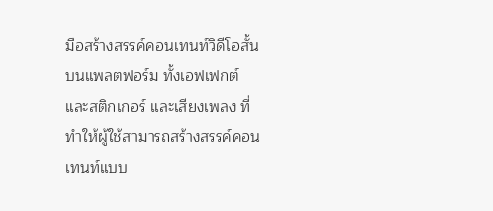มือสร้างสรรค์คอนเทนท์วิดีโอสั้นบนแพลตฟอร์ม ทั้งเอฟเฟกต์ และสติกเกอร์ และเสียงเพลง ที่ทำให้ผู้ใช้สามารถสร้างสรรค์คอนเทนท์แบบ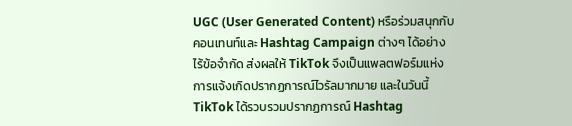UGC (User Generated Content) หรือร่วมสนุกกับคอนเทนท์และ Hashtag Campaign ต่างๆ ได้อย่างไร้ข้อจำกัด ส่งผลให้ TikTok จึงเป็นแพลตฟอร์มแห่งการแจ้งเกิดปรากฏการณ์ไวรัลมากมาย และในวันนี้ TikTok ได้รวบรวมปรากฏการณ์ Hashtag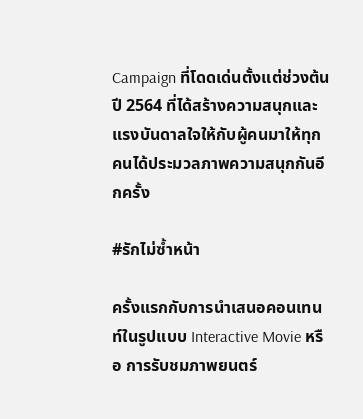Campaign ที่โดดเด่นตั้งแต่ช่วงต้นปี 2564 ที่ได้สร้างความสนุกและแรงบันดาลใจให้กับผู้คนมาให้ทุกคนได้ประมวลภาพความสนุกกันอีกครั้ง

#รักไม่ซ้ำหน้า

ครั้งแรกกับการนำเสนอคอนเทนท์ในรูปแบบ Interactive Movie หรือ การรับชมภาพยนตร์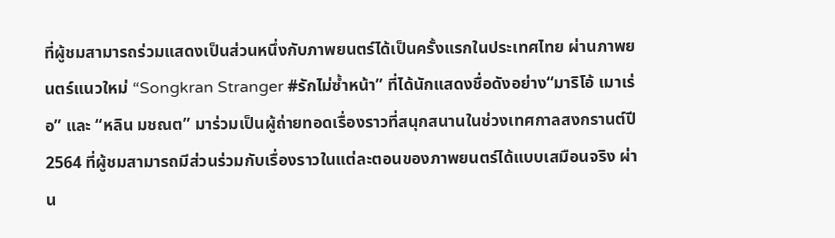ที่ผู้ชมสามารถร่วมแสดงเป็นส่วนหนึ่งกับภาพยนตร์ได้เป็นครั้งแรกในประเทศไทย ผ่านภาพยนตร์แนวใหม่ “Songkran Stranger #รักไม่ซ้ำหน้า” ที่ได้นักแสดงชื่อดังอย่าง“มาริโอ้ เมาเร่อ” และ “หลิน มชณต” มาร่วมเป็นผู้ถ่ายทอดเรื่องราวที่สนุกสนานในช่วงเทศกาลสงกรานต์ปี 2564 ที่ผู้ชมสามารถมีส่วนร่วมกับเรื่องราวในแต่ละตอนของภาพยนตร์ได้แบบเสมือนจริง ผ่าน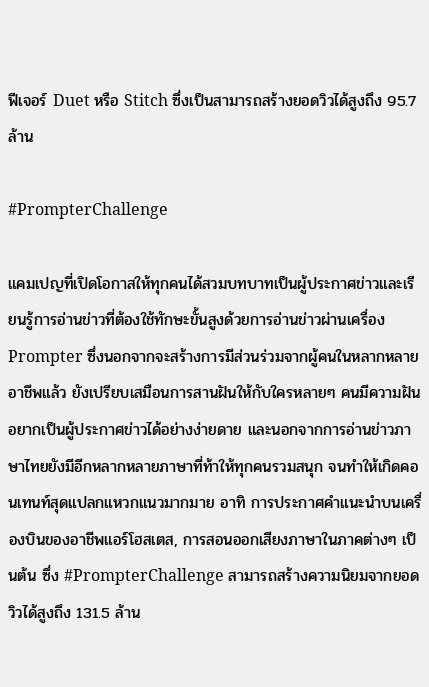ฟีเจอร์ Duet หรือ Stitch ซึ่งเป็นสามารถสร้างยอดวิวได้สูงถึง 95.7 ล้าน

#PrompterChallenge

แคมเปญที่เปิดโอกาสให้ทุกคนได้สวมบทบาทเป็นผู้ประกาศข่าวและเรียนรู้การอ่านข่าวที่ต้องใช้ทักษะขั้นสูงด้วยการอ่านข่าวผ่านเครื่อง Prompter ซึ่งนอกจากจะสร้างการมีส่วนร่วมจากผู้คนในหลากหลายอาชีพแล้ว ยังเปรียบเสมือนการสานฝันให้กับใครหลายๆ คนมีความฝันอยากเป็นผู้ประกาศข่าวได้อย่างง่ายดาย และนอกจากการอ่านข่าวภาษาไทยยังมีอีกหลากหลายภาษาที่ท้าให้ทุกคนรวมสนุก จนทำให้เกิดคอนเทนท์สุดแปลกแหวกแนวมากมาย อาทิ การประกาศคำแนะนำบนเครื่องบินของอาชีพแอร์โฮสเตส, การสอนออกเสียงภาษาในภาคต่างๆ เป็นต้น ซึ่ง #PrompterChallenge สามารถสร้างความนิยมจากยอดวิวได้สูงถึง 131.5 ล้าน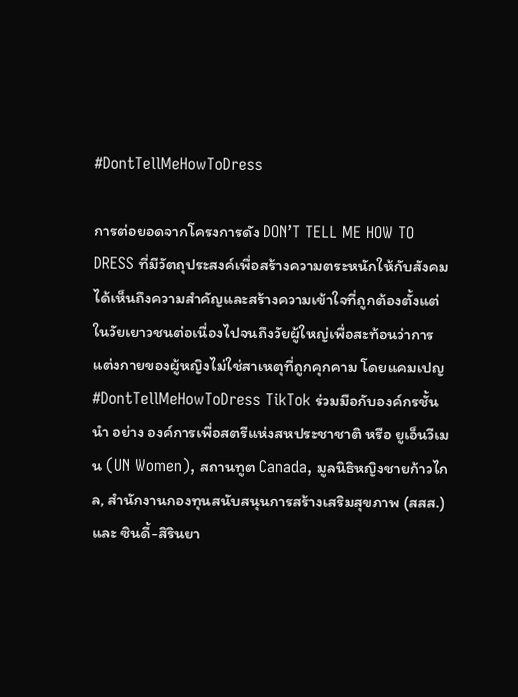#DontTellMeHowToDress

การต่อยอดจากโครงการดัง DON’T TELL ME HOW TO DRESS ที่มีวัตถุประสงค์เพื่อสร้างความตระหนักให้กับสังคมได้เห็นถึงความสำคัญและสร้างความเข้าใจที่ถูกต้องตั้งแต่ในวัยเยาวชนต่อเนื่องไปจนถึงวัยผู้ใหญ่เพื่อสะท้อนว่าการแต่งกายของผู้หญิงไม่ใช่สาเหตุที่ถูกคุกคาม โดยแคมเปญ #DontTellMeHowToDress TikTok ร่วมมือกับองค์กรชั้นนำ อย่าง องค์การเพื่อสตรีแห่งสหประชาชาติ หรือ ยูเอ็นวีเมน (UN Women), สถานทูต Canada, มูลนิธิหญิงชายก้าวไกล, สำนักงานกองทุนสนับสนุนการสร้างเสริมสุขภาพ (สสส.) และ ซินดี้-สิรินยา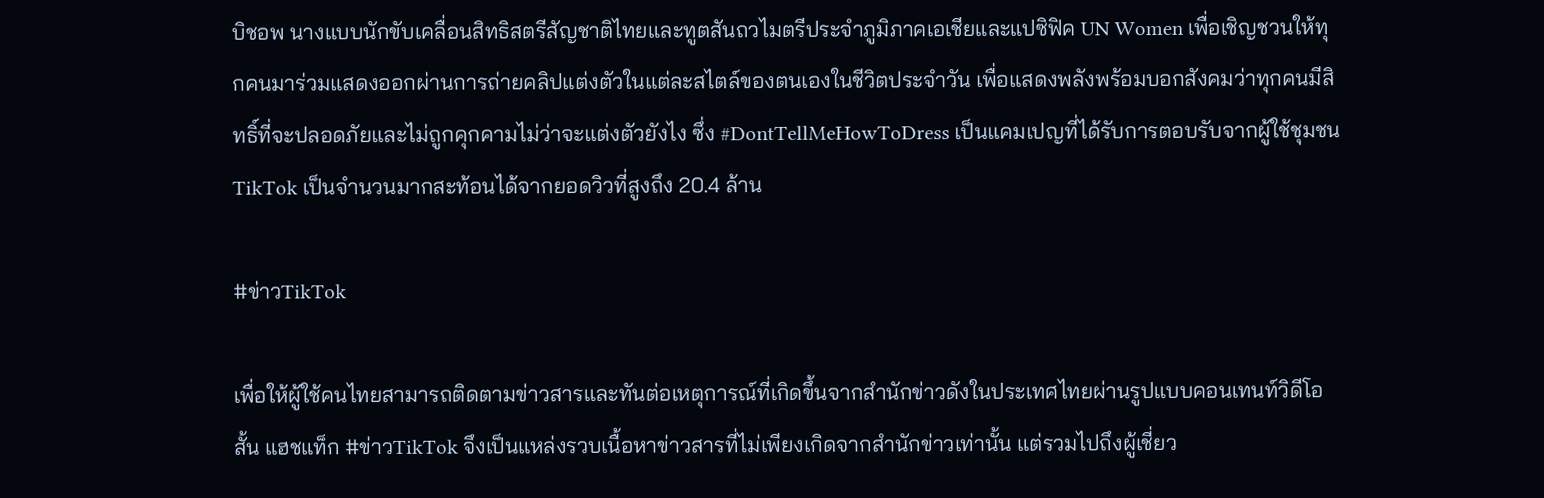บิชอพ นางแบบนักขับเคลื่อนสิทธิสตรีสัญชาติไทยและทูตสันถวไมตรีประจำภูมิภาคเอเชียและแปซิฟิค UN Women เพื่อเชิญชวนให้ทุกคนมาร่วมแสดงออกผ่านการถ่ายคลิปแต่งตัวในแต่ละสไตล์ของตนเองในชีวิตประจำวัน เพื่อแสดงพลังพร้อมบอกสังคมว่าทุกคนมีสิทธิ์ที่จะปลอดภัยและไม่ถูกคุกคามไม่ว่าจะแต่งตัวยังไง ซึ่ง #DontTellMeHowToDress เป็นแคมเปญที่ได้รับการตอบรับจากผู้ใช้ชุมชน TikTok เป็นจำนวนมากสะท้อนได้จากยอดวิวที่สูงถึง 20.4 ล้าน

#ข่าวTikTok

เพื่อให้ผู้ใช้คนไทยสามารถติดตามข่าวสารและทันต่อเหตุการณ์ที่เกิดขึ้นจากสำนักข่าวดังในประเทศไทยผ่านรูปแบบคอนเทนท์วิดีโอสั้น แฮชแท็ก #ข่าวTikTok จึงเป็นแหล่งรวบเนื้อหาข่าวสารที่ไม่เพียงเกิดจากสำนักข่าวเท่านั้น แต่รวมไปถึงผู้เชี่ยว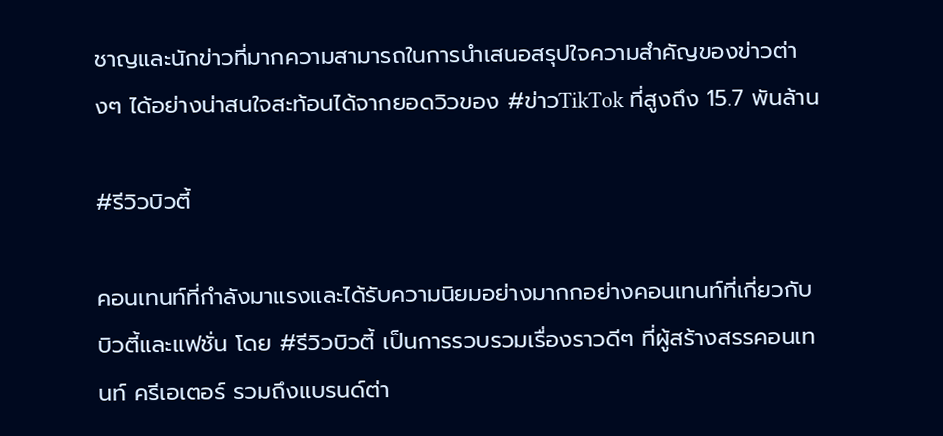ชาญและนักข่าวที่มากความสามารถในการนำเสนอสรุปใจความสำคัญของข่าวต่างๆ ได้อย่างน่าสนใจสะท้อนได้จากยอดวิวของ #ข่าวTikTok ที่สูงถึง 15.7 พันล้าน

#รีวิวบิวตี้

คอนเทนท์ที่กำลังมาแรงและได้รับความนิยมอย่างมากกอย่างคอนเทนท์ที่เกี่ยวกับบิวตี้และแฟชั่น โดย #รีวิวบิวตี้ เป็นการรวบรวมเรื่องราวดีๆ ที่ผู้สร้างสรรคอนเทนท์ ครีเอเตอร์ รวมถึงแบรนด์ต่า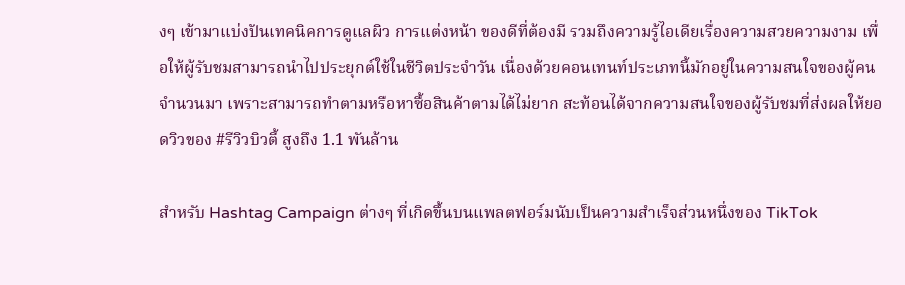งๆ เข้ามาแบ่งปันเทคนิคการดูแลผิว การแต่งหน้า ของดีที่ต้องมี รวมถึงความรู้ไอเดียเรื่องความสวยความงาม เพื่อให้ผู้รับชมสามารถนำไปประยุกต์ใช้ในชีวิตประจำวัน เนื่องด้วยคอนเทนท์ประเภทนี้มักอยู่ในความสนใจของผู้คนจำนวนมา เพราะสามารถทำตามหรือหาซื้อสินค้าตามได้ไม่ยาก สะท้อนได้จากความสนใจของผู้รับชมที่ส่งผลให้ยอดวิวของ #รีวิวบิวตี้ สูงถึง 1.1 พันล้าน

สำหรับ Hashtag Campaign ต่างๆ ที่เกิดขึ้นบนแพลตฟอร์มนับเป็นความสำเร็จส่วนหนึ่งของ TikTok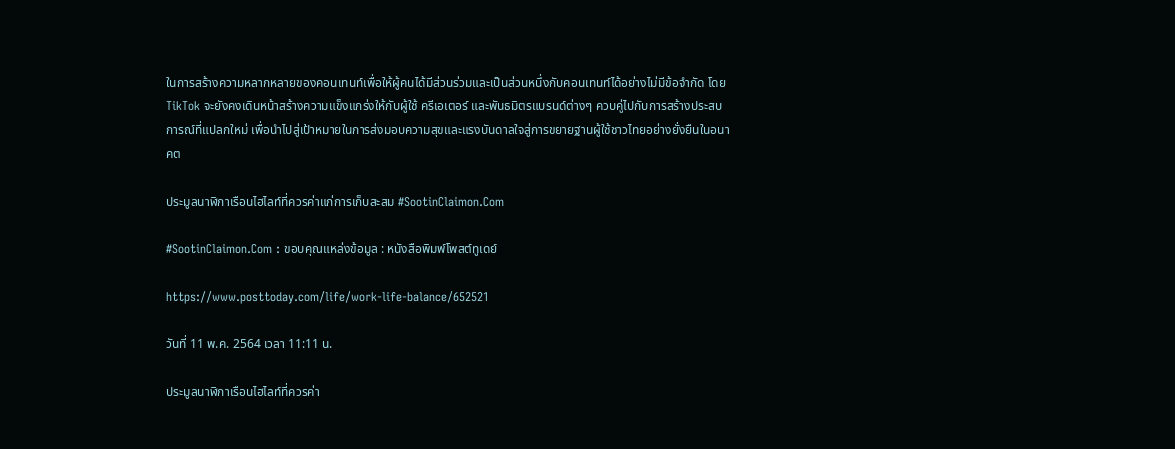ในการสร้างความหลากหลายของคอนเทนท์เพื่อให้ผู้คนได้มีส่วนร่วมและเป็นส่วนหนึ่งกับคอนเทนท์ได้อย่างไม่มีข้อจำกัด โดย TikTok จะยังคงเดินหน้าสร้างความแข็งแกร่งให้กับผู้ใช้ ครีเอเตอร์ และพันธมิตรแบรนด์ต่างๆ ควบคู่ไปกับการสร้างประสบการณ์ที่แปลกใหม่ เพื่อนำไปสู่เป้าหมายในการส่งมอบความสุขและแรงบันดาลใจสู่การขยายฐานผู้ใช้ชาวไทยอย่างยั่งยืนในอนาคต

ประมูลนาฬิกาเรือนไฮไลท์ที่ควรค่าแก่การเก็บสะสม #SootinClaimon.Com

#SootinClaimon.Com : ขอบคุณแหล่งข้อมูล : หนังสือพิมพ์โพสต์ทูเดย์

https://www.posttoday.com/life/work-life-balance/652521

วันที่ 11 พ.ค. 2564 เวลา 11:11 น.

ประมูลนาฬิกาเรือนไฮไลท์ที่ควรค่า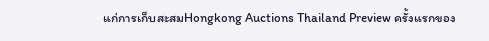แก่การเก็บสะสมHongkong Auctions Thailand Preview ครั้งแรกของ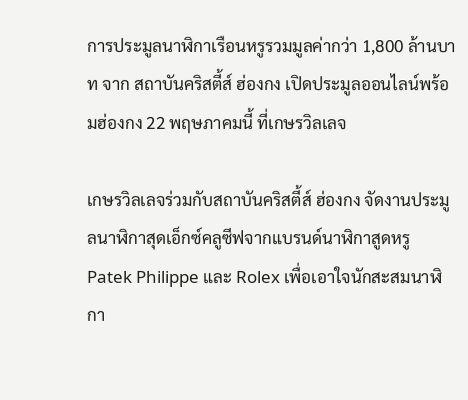การประมูลนาฬิกาเรือนหรูรวมมูลค่ากว่า 1,800 ล้านบาท จาก สถาบันคริสตี้ส์ ฮ่องกง เปิดประมูลออนไลน์พร้อมฮ่องกง 22 พฤษภาคมนี้ ที่เกษรวิลเลจ

เกษรวิลเลจร่วมกับสถาบันคริสตี้ส์ ฮ่องกง จัดงานประมูลนาฬิกาสุดเอ็กซ์คลูซีฟจากแบรนด์นาฬิกาสูดหรู Patek Philippe และ Rolex เพื่อเอาใจนักสะสมนาฬิกา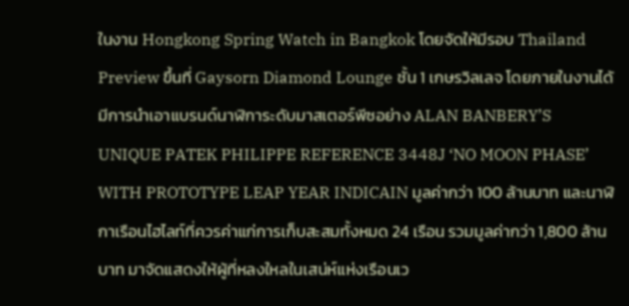ในงาน Hongkong Spring Watch in Bangkok โดยจัดให้มีรอบ Thailand Preview ขึ้นที่ Gaysorn Diamond Lounge ชั้น 1 เกษรวิลเลจ โดยภายในงานได้มีการนำเอาแบรนด์นาฬิการะดับมาสเตอร์พีซอย่าง ALAN BANBERY’S UNIQUE PATEK PHILIPPE REFERENCE 3448J ‘NO MOON PHASE’ WITH PROTOTYPE LEAP YEAR INDICAIN มูลค่ากว่า 100 ล้านบาท และนาฬิกาเรือนไฮไลท์ที่ควรค่าแก่การเก็บสะสมทั้งหมด 24 เรือน รวมมูลค่ากว่า 1,800 ล้านบาท มาจัดแสดงให้ผู้ที่หลงใหลในเสน่ห์แห่งเรือนเว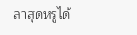ลาสุดหรูได้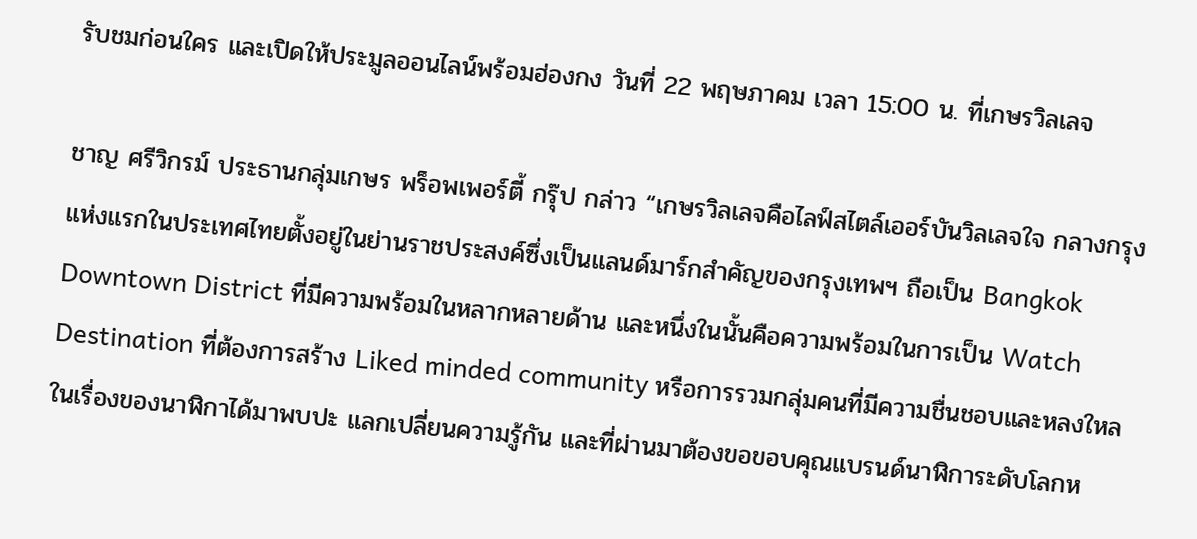รับชมก่อนใคร และเปิดให้ประมูลออนไลน์พร้อมฮ่องกง วันที่ 22 พฤษภาคม เวลา 15:00 น. ที่เกษรวิลเลจ

ชาญ ศรีวิกรม์ ประธานกลุ่มเกษร พร็อพเพอร์ตี้ กรุ๊ป กล่าว “เกษรวิลเลจคือไลฟ์สไตล์เออร์บันวิลเลจใจ กลางกรุงแห่งแรกในประเทศไทยตั้งอยู่ในย่านราชประสงค์ซึ่งเป็นแลนด์มาร์กสำคัญของกรุงเทพฯ ถือเป็น Bangkok Downtown District ที่มีความพร้อมในหลากหลายด้าน และหนึ่งในนั้นคือความพร้อมในการเป็น Watch Destination ที่ต้องการสร้าง Liked minded community หรือการรวมกลุ่มคนที่มีความชื่นชอบและหลงใหลในเรื่องของนาฬิกาได้มาพบปะ แลกเปลี่ยนความรู้กัน และที่ผ่านมาต้องขอขอบคุณแบรนด์นาฬิการะดับโลกห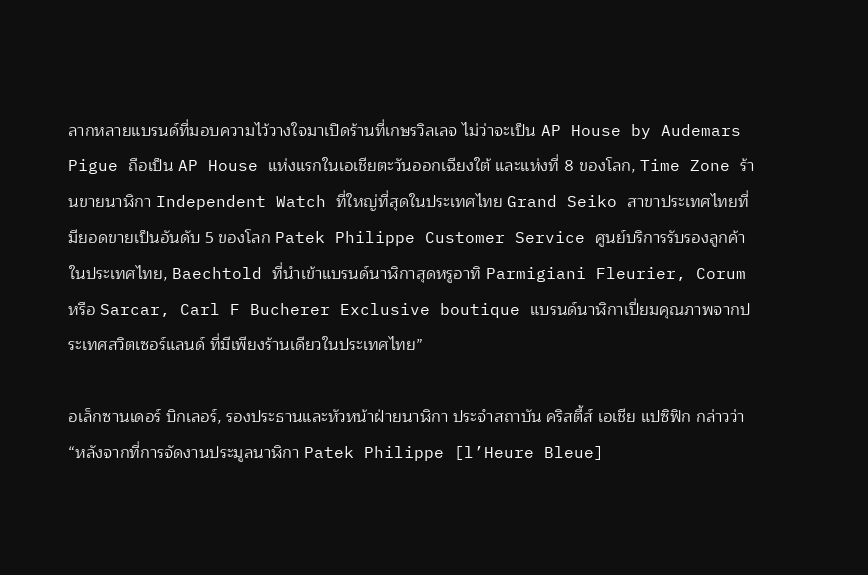ลากหลายแบรนด์ที่มอบความไว้วางใจมาเปิดร้านที่เกษรวิลเลจ ไม่ว่าจะเป็น AP House by Audemars Pigue ถือเป็น AP House แห่งแรกในเอเชียตะวันออกเฉียงใต้ และแห่งที่ 8 ของโลก, Time Zone ร้านขายนาฬิกา Independent Watch ที่ใหญ่ที่สุดในประเทศไทย Grand Seiko สาขาประเทศไทยที่มียอดขายเป็นอันดับ 5 ของโลก Patek Philippe Customer Service ศูนย์บริการรับรองลูกค้าในประเทศไทย, Baechtold ที่นำเข้าแบรนด์นาฬิกาสุดหรูอาทิ Parmigiani Fleurier, Corum หรือ Sarcar, Carl F Bucherer Exclusive boutique แบรนด์นาฬิกาเปี่ยมคุณภาพจากประเทศสวิตเซอร์แลนด์ ที่มีเพียงร้านเดียวในประเทศไทย”

อเล็กซานเดอร์ บิกเลอร์, รองประธานและหัวหน้าฝ่ายนาฬิกา ประจำสถาบัน คริสตี้ส์ เอเชีย แปซิฟิก กล่าวว่า “หลังจากที่การจัดงานประมูลนาฬิกา Patek Philippe [l’Heure Bleue]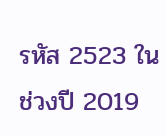รหัส 2523 ในช่วงปี 2019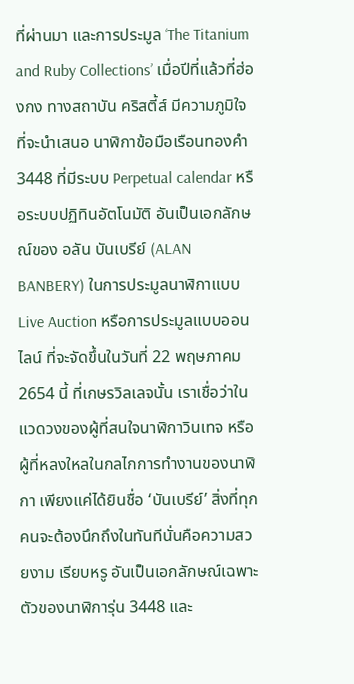ที่ผ่านมา และการประมูล ‘The Titanium and Ruby Collections’ เมื่อปีที่แล้วที่ฮ่องกง ทางสถาบัน คริสตี้ส์ มีความภูมิใจที่จะนำเสนอ นาฬิกาข้อมือเรือนทองคำ 3448 ที่มีระบบ Perpetual calendar หรือระบบปฏิทินอัตโนมัติ อันเป็นเอกลักษณ์ของ อลัน บันเบรีย์ (ALAN BANBERY) ในการประมูลนาฬิกาแบบ Live Auction หรือการประมูลแบบออนไลน์ ที่จะจัดขึ้นในวันที่ 22 พฤษภาคม 2654 นี้ ที่เกษรวิลเลจนั้น เราเชื่อว่าในแวดวงของผู้ที่สนใจนาฬิกาวินเทจ หรือผู้ที่หลงใหลในกลไกการทำงานของนาฬิกา เพียงแค่ได้ยินชื่อ ‘บันเบรีย์’ สิ่งที่ทุกคนจะต้องนึกถึงในทันทีนั่นคือความสวยงาม เรียบหรู อันเป็นเอกลักษณ์เฉพาะตัวของนาฬิการุ่น 3448 และ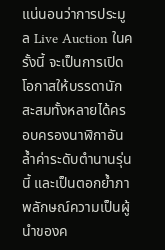แน่นอนว่าการประมูล Live Auction ในครั้งนี้ จะเป็นการเปิดโอกาสให้บรรดานักสะสมทั้งหลายได้ครอบครองนาฬิกาอันล้ำค่าระดับตำนานรุ่นนี้ และเป็นตอกย้ำภาพลักษณ์ความเป็นผู้นำของค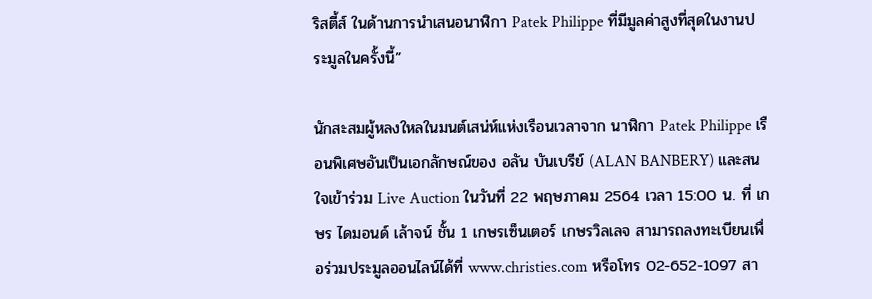ริสตี้ส์ ในด้านการนำเสนอนาฬิกา Patek Philippe ที่มีมูลค่าสูงที่สุดในงานประมูลในครั้งนี้”

นักสะสมผู้หลงใหลในมนต์เสน่ห์แห่งเรือนเวลาจาก นาฬิกา Patek Philippe เรือนพิเศษอันเป็นเอกลักษณ์ของ อลัน บันเบรีย์ (ALAN BANBERY) และสนใจเข้าร่วม Live Auction ในวันที่ 22 พฤษภาคม 2564 เวลา 15:00 น. ที่ เกษร ไดมอนด์ เล้าจน์ ชั้น 1 เกษรเซ็นเตอร์ เกษรวิลเลจ สามารถลงทะเบียนเพื่อร่วมประมูลออนไลน์ได้ที่ www.christies.com หรือโทร 02-652-1097 สา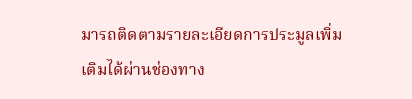มารถติดตามรายละเอียดการประมูลเพิ่มเติมได้ผ่านช่องทาง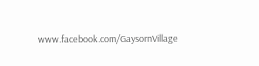www.facebook.com/GaysornVillage